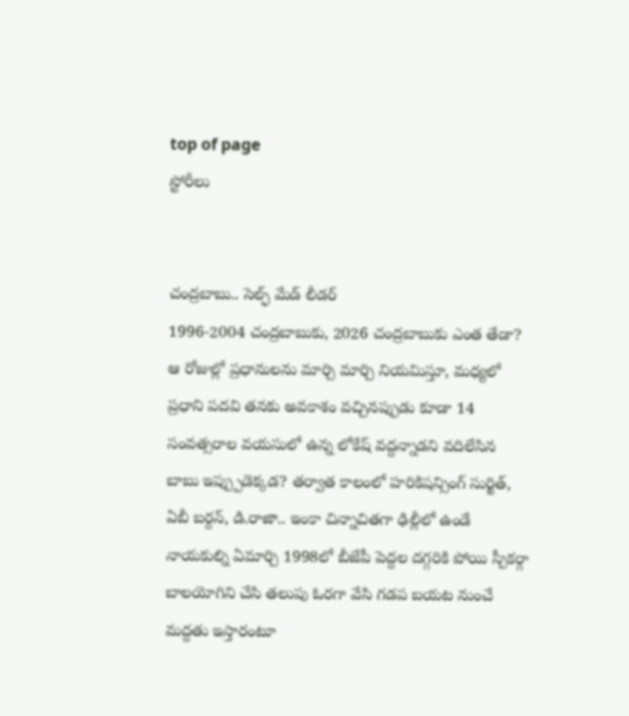top of page
స్టోరీలు


చంద్రబాబు.. సెల్ఫ్ మేడ్ లీడర్
1996-2004 చంద్రబాబుకు, 2026 చంద్రబాబుకు ఎంత తేడా? ఆ రోజుల్లో ప్రధానులను మార్చి మార్చి నియమిస్తూ, మధ్యలో ప్రధాని పదవి తనకు అవకాశం వచ్చినప్పుడు కూడా 14 సంవత్సరాల వయసులో ఉన్న లోకేష్ వద్దన్నాడని వదిలేసిన బాబు ఇప్ప్పుడెక్కడ? తర్వాత కాలంలో హరికిషన్సింగ్ సుర్జిత్, ఏబీ బర్దన్, డి.రాజా.. ఇంకా చిన్నాచితగా ఢిల్లీలో ఉండే నాయకుల్ని ఏమార్చి 1998లో బీజేపీ పెద్దల దగ్గరికి పోయి స్పీకర్గా బాలయోగిని చేసి తలుపు ఓరగా వేసి గడప బయట నుంచే మద్దతు ఇస్తారంటూ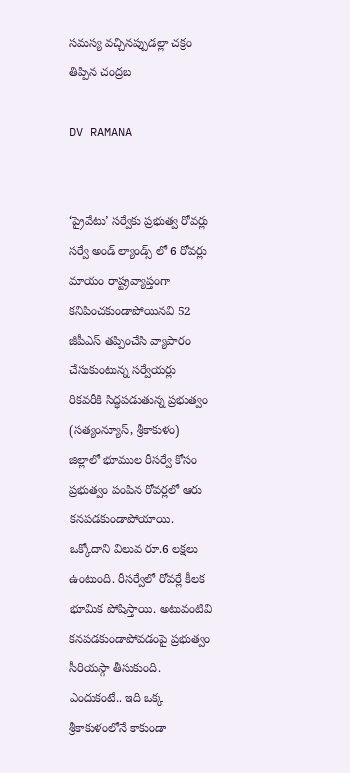సమస్య వచ్చినప్పుడల్లా చక్రం తిప్పిన చంద్రబ

DV RAMANA


‘ప్రైవేటు’ సర్వేకు ప్రభుత్వ రోవర్లు
సర్వే అండ్ ల్యాండ్స్ లో 6 రోవర్లు మాయం రాష్ట్రవ్యాప్తంగా కనిపించకుండాపోయినవి 52 జీపీఎస్ తప్పించేసి వ్యాపారం చేసుకుంటున్న సర్వేయర్లు రికవరీకి సిద్ధపడుతున్న ప్రభుత్వం (సత్యంన్యూస్, శ్రీకాకుళం) జిల్లాలో భూముల రీసర్వే కోసం ప్రభుత్వం పంపిన రోవర్లలో ఆరు కనపడకుండాపోయాయి. ఒక్కోదాని విలువ రూ.6 లక్షలు ఉంటుంది. రీసర్వేలో రోవర్లే కీలక భూమిక పోషిస్తాయి. అటువంటివి కనపడకుండాపోవడంపై ప్రభుత్వం సీరియస్గా తీసుకుంది. ఎందుకంటే.. ఇది ఒక్క శ్రీకాకుళంలోనే కాకుండా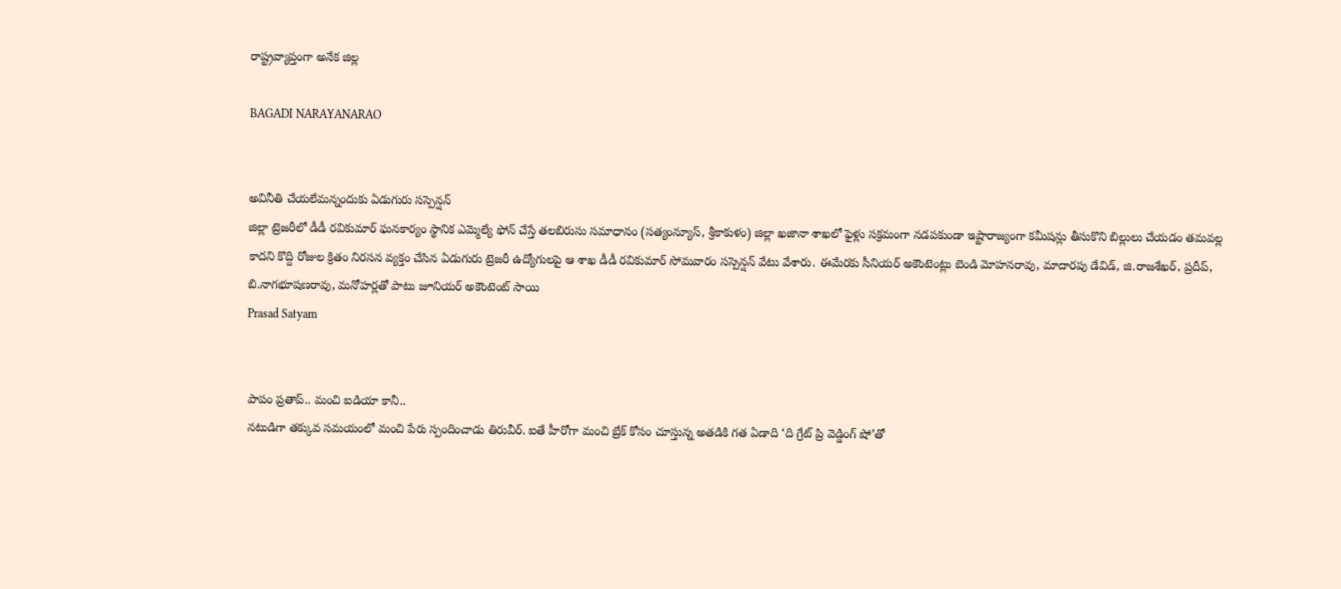రాష్ట్రవ్యాప్తంగా అనేక జిల్ల

BAGADI NARAYANARAO


అవినీతి చేయలేమన్నందుకు ఏడుగురు సస్పెన్షన్
జిల్లా ట్రెజరీలో డీడీ రవికుమార్ ఘనకార్యం స్థానిక ఎమ్మెల్యే ఫోన్ చేస్తే తలబిరుసు సమాధానం (సత్యంన్యూస్, శ్రీకాకుళం) జిల్లా ఖజానా శాఖలో ఫైళ్లు సక్రమంగా నడపకుండా ఇష్టారాజ్యంగా కమీషన్లు తీసుకొని బిల్లులు చేయడం తమవల్ల కాదని కొద్ది రోజుల క్రితం నిరసన వ్యక్తం చేసిన ఏడుగురు ట్రెజరీ ఉద్యోగులపై ఆ శాఖ డీడీ రవికుమార్ సోమవారం సస్పెన్షన్ వేటు వేశారు. ఈమేరకు సీనియర్ అకౌంటెంట్లు బెండి మోహనరావు, మాదారపు డేవిడ్, జి.రాజశేఖర్, ప్రదీప్, బి.నాగభూషణరావు, మనోహర్లతో పాటు జూనియర్ అకౌంటెంట్ సాయి
Prasad Satyam


పాపం ప్రతాప్.. మంచి ఐడియా కానీ..
నటుడిగా తక్కువ సమయంలో మంచి పేరు స్పందించాడు తిరువీర్. ఐతే హీరోగా మంచి బ్రేక్ కోసం చూస్తున్న అతడికి గత ఏడాది ‘ది గ్రేట్ ప్రి వెడ్డింగ్ షో’తో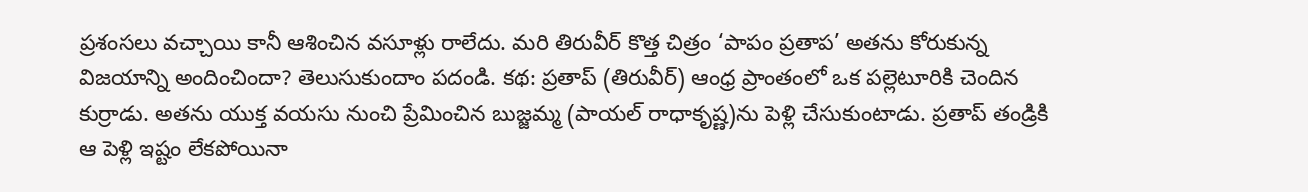ప్రశంసలు వచ్చాయి కానీ ఆశించిన వసూళ్లు రాలేదు. మరి తిరువీర్ కొత్త చిత్రం ‘పాపం ప్రతాప’ అతను కోరుకున్న విజయాన్ని అందించిందా? తెలుసుకుందాం పదండి. కథ: ప్రతాప్ (తిరువీర్) ఆంధ్ర ప్రాంతంలో ఒక పల్లెటూరికి చెందిన కుర్రాడు. అతను యుక్త వయసు నుంచి ప్రేమించిన బుజ్జమ్మ (పాయల్ రాధాకృష్ణ)ను పెళ్లి చేసుకుంటాడు. ప్రతాప్ తండ్రికి ఆ పెళ్లి ఇష్టం లేకపోయినా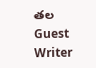తల
Guest Writer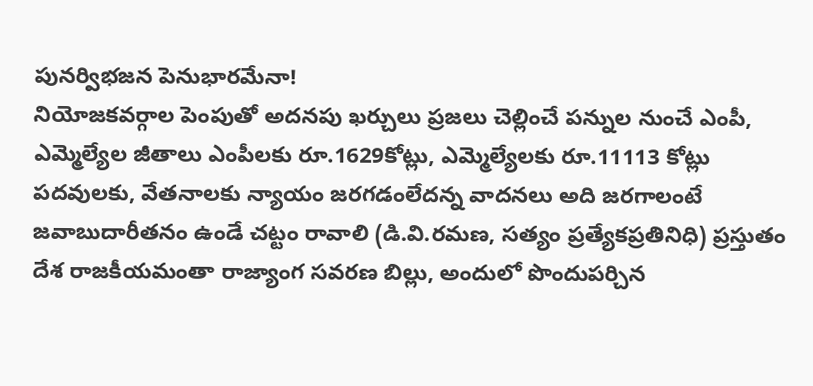పునర్విభజన పెనుభారమేనా!
నియోజకవర్గాల పెంపుతో అదనపు ఖర్చులు ప్రజలు చెల్లించే పన్నుల నుంచే ఎంపీ, ఎమ్మెల్యేల జీతాలు ఎంపీలకు రూ.1629కోట్లు, ఎమ్మెల్యేలకు రూ.11113 కోట్లు పదవులకు, వేతనాలకు న్యాయం జరగడంలేదన్న వాదనలు అది జరగాలంటే జవాబుదారీతనం ఉండే చట్టం రావాలి (డి.వి.రమణ, సత్యం ప్రత్యేకప్రతినిధి) ప్రస్తుతం దేశ రాజకీయమంతా రాజ్యాంగ సవరణ బిల్లు, అందులో పొందుపర్చిన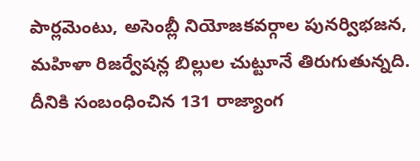పార్లమెంటు, అసెంబ్లీ నియోజకవర్గాల పునర్విభజన, మహిళా రిజర్వేషన్ల బిల్లుల చుట్టూనే తిరుగుతున్నది. దీనికి సంబంధించిన 131 రాజ్యాంగ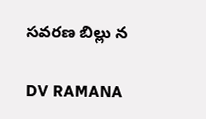సవరణ బిల్లు న

DV RAMANA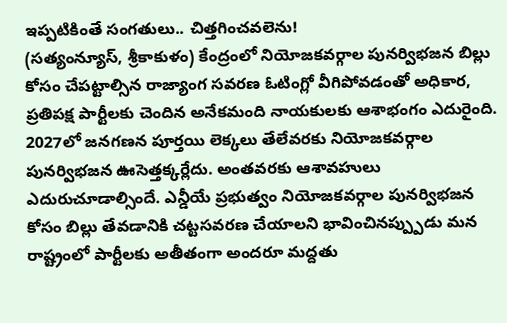ఇప్పటికింతే సంగతులు.. చిత్తగించవలెను!
(సత్యంన్యూస్, శ్రీకాకుళం) కేంద్రంలో నియోజకవర్గాల పునర్విభజన బిల్లు కోసం చేపట్టాల్సిన రాజ్యాంగ సవరణ ఓటింగ్లో వీగిపోవడంతో అధికార, ప్రతిపక్ష పార్టీలకు చెందిన అనేకమంది నాయకులకు ఆశాభంగం ఎదురైంది. 2027లో జనగణన పూర్తయి లెక్కలు తేలేవరకు నియోజకవర్గాల పునర్విభజన ఊసెత్తక్కర్లేదు. అంతవరకు ఆశావహులు ఎదురుచూడాల్సిందే. ఎన్డీయే ప్రభుత్వం నియోజకవర్గాల పునర్విభజన కోసం బిల్లు తేవడానికి చట్టసవరణ చేయాలని భావించినప్ప్పుడు మన రాష్ట్రంలో పార్టీలకు అతీతంగా అందరూ మద్దతు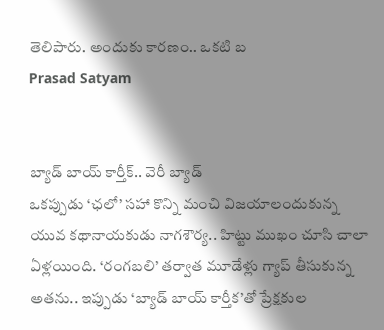తెలిపారు. అందుకు కారణం.. ఒకటి బ
Prasad Satyam


బ్యాడ్ బాయ్ కార్తీక్.. వెరీ బ్యాడ్
ఒకప్పుడు ‘ఛలో’ సహా కొన్ని మంచి విజయాలందుకున్న యువ కథానాయకుడు నాగశౌర్య.. హిట్టు ముఖం చూసి చాలా ఏళ్లయింది. ‘రంగబలి’ తర్వాత మూడేళ్లు గ్యాప్ తీసుకున్న అతను.. ఇప్పుడు ‘బ్యాడ్ బాయ్ కార్తీక’తో ప్రేక్షకుల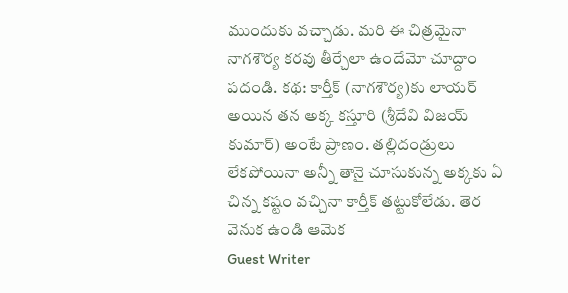ముందుకు వచ్చాడు. మరి ఈ చిత్రమైనా నాగశౌర్య కరవు తీర్చేలా ఉందేమో చూద్దాం పదండి. కథ: కార్తీక్ (నాగశౌర్య)కు లాయర్ అయిన తన అక్క కస్తూరి (శ్రీదేవి విజయ్ కుమార్) అంటే ప్రాణం. తల్లిదండ్రులు లేకపోయినా అన్నీ తానై చూసుకున్న అక్కకు ఏ చిన్న కష్టం వచ్చినా కార్తీక్ తట్టుకోలేడు. తెర వెనుక ఉండి ఆమెక
Guest Writer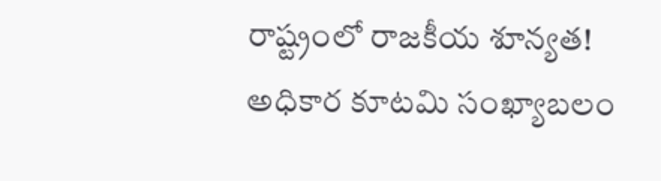రాష్ట్రంలో రాజకీయ శూన్యత!
అధికార కూటమి సంఖ్యాబలం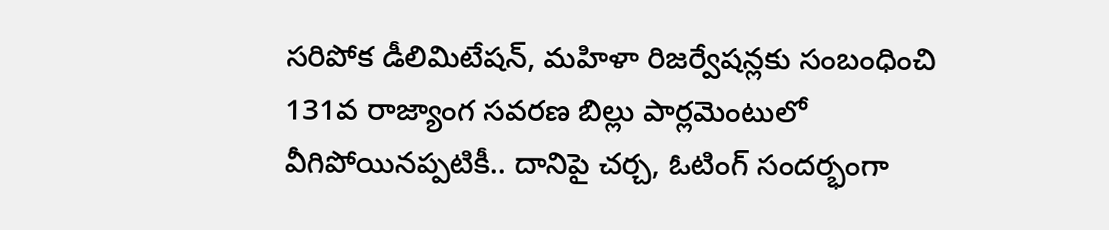సరిపోక డీలిమిటేషన్, మహిళా రిజర్వేషన్లకు సంబంధించి 131వ రాజ్యాంగ సవరణ బిల్లు పార్లమెంటులో వీగిపోయినప్పటికీ.. దానిపై చర్చ, ఓటింగ్ సందర్భంగా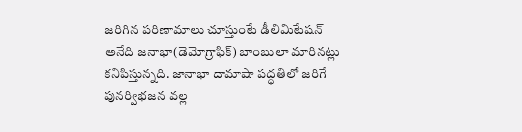జరిగిన పరిణామాలు చూస్తుంటే డీలిమిటేషన్ అనేది జనాభా(డెమోగ్రాఫిక్) బాంబులా మారినట్లు కనిపిస్తున్నది. జానాభా దామాషా పద్ధతిలో జరిగే పునర్విభజన వల్ల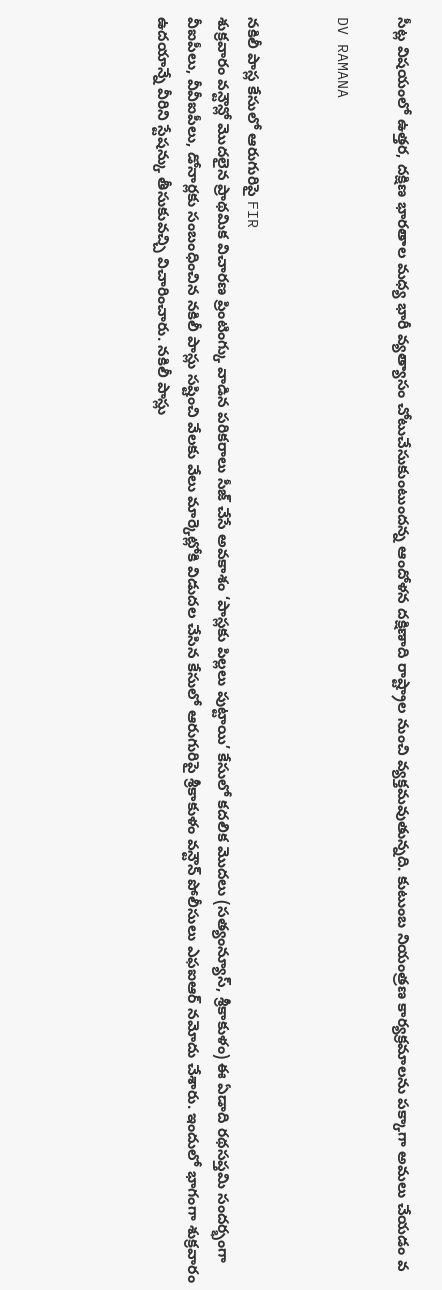సీట్ల విషయంలో ఉత్తర, దక్షిణ భారతాల మధ్య భారీ వ్యత్యాసం చోటుచేసుకుంటుందన్న ఆందోళన దక్షిణాది రాష్ట్రాల నుంచి వ్యక్తమవుతున్నది. కుటుంబ నియంత్రణ కార్యక్రమాలను పక్కాగా అమలు చేయడం వ

DV RAMANA


నకిలీ పాస్ల కేసులో ఆరుగురిపై FIR
శుక్రవారం వన్టౌన్లో మొదలైన ప్రాథమిక విచారణ ప్రింటింగ్కు వాడిన పరికరాలు సీజ్ చేసే అవకాశం ‘పాస్లకు పిల్లలు పుట్టాయి’ కేసులో కదలిక మొదలు (సత్యంన్యూస్, శ్రీకాకుళం) ఈ ఏడాది రథసప్తమి సందర్భంగా వీఐపీలు, వీవీఐపీలు, డోనార్లకు సంబంధించిన నకిలీ పాస్లు సష్టించి వేలకు వేలు మార్కెట్లోకి విడుదల చేసిన కేసులో ఆరుగురిపై శ్రీకాకుళం వన్టౌన్ పోలీసులు ఎఫఐఆర్ నమోదు చేశారు. ఇందులో భాగంగా శుక్రవారం ఉదయాన్నే వీరిని స్టేషన్కు తీసుకువచ్చి విచారించారు. నకిలీ పాస్లు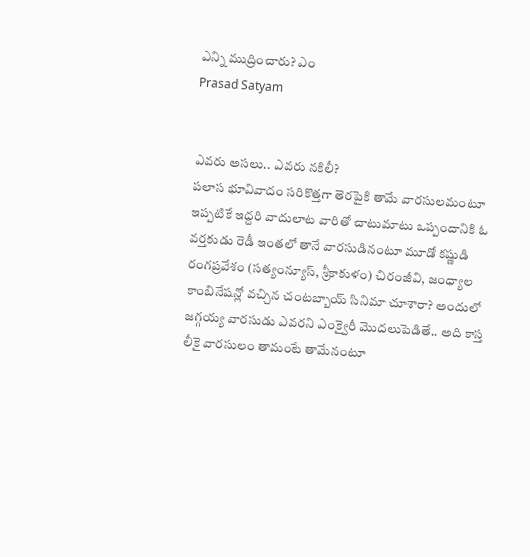ఎన్ని ముద్రించారు? ఎం
Prasad Satyam


ఎవరు అసలు.. ఎవరు నకిలీ?
పలాస భూవివాదం సరికొత్తగా తెరపైకి తామే వారసులమంటూ ఇప్పటికే ఇద్దరి వాదులాట వారితో చాటుమాటు ఒప్పందానికి ఓ వర్తకుడు రెడీ ఇంతలో తానే వారసుడినంటూ మూడో కష్ణుడి రంగప్రవేశం (సత్యంన్యూస్, శ్రీకాకుళం) చిరంజీవి, జంధ్యాల కాంబినేషన్లో వచ్చిన చంటబ్బాయ్ సినిమా చూశారా? అందులో జగ్గయ్య వారసుడు ఎవరని ఎంక్వైరీ మొదలుపెడితే.. అది కాస్త లీకై వారసులం తామంటే తామేనంటూ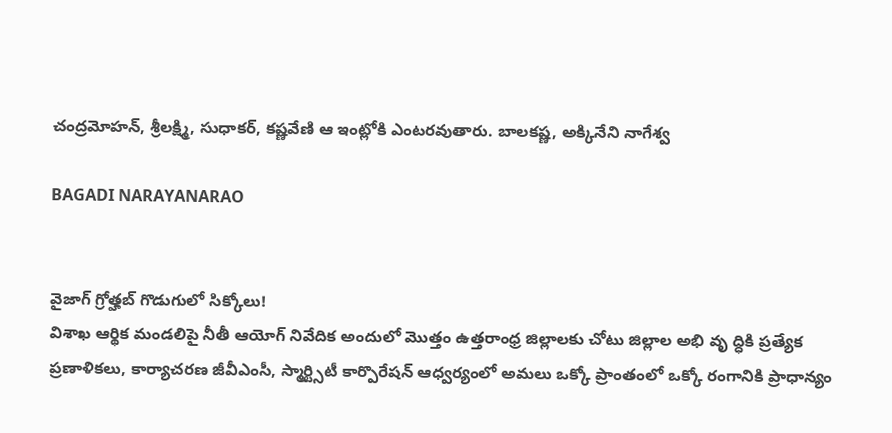చంద్రమోహన్, శ్రీలక్ష్మి, సుధాకర్, కష్ణవేణి ఆ ఇంట్లోకి ఎంటరవుతారు. బాలకష్ణ, అక్కినేని నాగేశ్వ

BAGADI NARAYANARAO


వైజాగ్ గ్రోత్హబ్ గొడుగులో సిక్కోలు!
విశాఖ ఆర్థిక మండలిపై నీతీ ఆయోగ్ నివేదిక అందులో మొత్తం ఉత్తరాంధ్ర జిల్లాలకు చోటు జిల్లాల అభి వృ ద్ధికి ప్రత్యేక ప్రణాళికలు, కార్యాచరణ జీవీఎంసీ, స్మార్ట్సిటీ కార్పొరేషన్ ఆధ్వర్యంలో అమలు ఒక్కో ప్రాంతంలో ఒక్కో రంగానికి ప్రాధాన్యం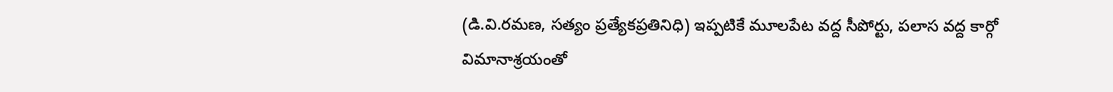(డి.వి.రమణ, సత్యం ప్రత్యేకప్రతినిధి) ఇప్పటికే మూలపేట వద్ద సీపోర్టు, పలాస వద్ద కార్గో విమానాశ్రయంతో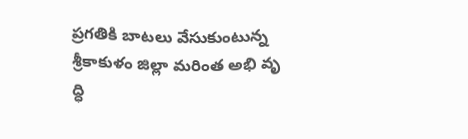ప్రగతికి బాటలు వేసుకుంటున్న శ్రీకాకుళం జిల్లా మరింత అభి వృ ద్ధి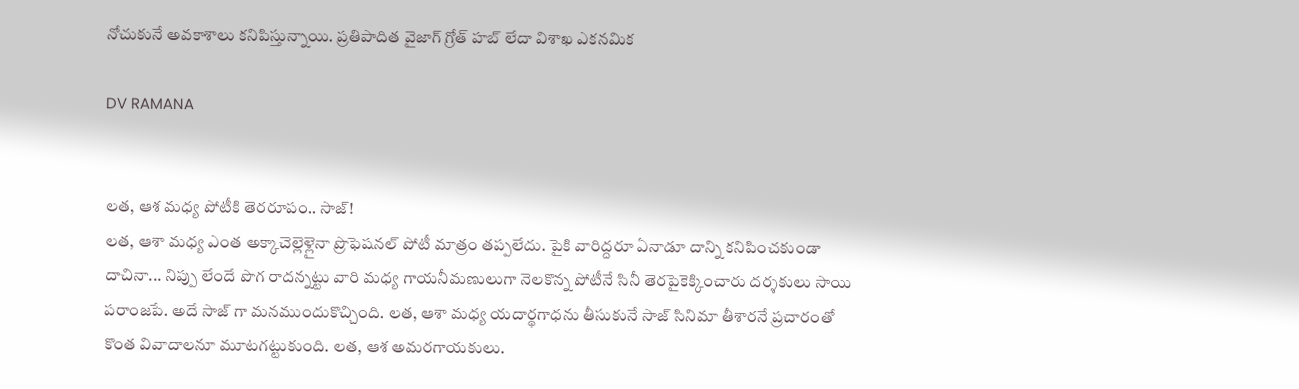నోచుకునే అవకాశాలు కనిపిస్తున్నాయి. ప్రతిపాదిత వైజాగ్ గ్రోత్ హబ్ లేదా విశాఖ ఎకనమిక

DV RAMANA


లత, ఆశ మధ్య పోటీకి తెరరూపం.. సాజ్!
లత, ఆశా మధ్య ఎంత అక్కాచెల్లెళ్లైనా ప్రొఫెషనల్ పోటీ మాత్రం తప్పలేదు. పైకి వారిద్దరూ ఏనాడూ దాన్ని కనిపించకుండా దాచినా... నిప్పు లేందే పొగ రాదన్నట్టు వారి మధ్య గాయనీమణులుగా నెలకొన్న పోటీనే సినీ తెరపైకెక్కించారు దర్శకులు సాయి పరాంజపే. అదే సాజ్ గా మనముందుకొచ్చింది. లత, ఆశా మధ్య యదార్థగాధను తీసుకునే సాజ్ సినిమా తీశారనే ప్రచారంతో కొంత వివాదాలనూ మూటగట్టుకుంది. లత, ఆశ అమరగాయకులు.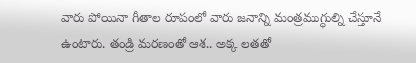వారు పోయినా గీతాల రూపంలో వారు జనాన్ని మంత్రముగ్ధుల్ని చేస్తూనే ఉంటారు. తండ్రి మరణంతో ఆశ.. అక్క లతతో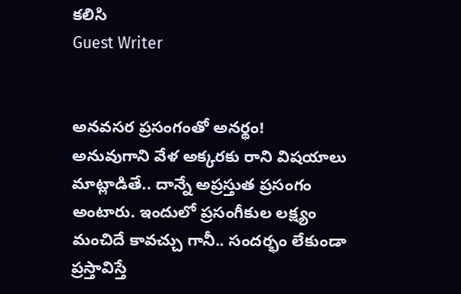కలిసి
Guest Writer


అనవసర ప్రసంగంతో అనర్థం!
అనువుగాని వేళ అక్కరకు రాని విషయాలు మాట్లాడితే.. దాన్నే అప్రస్తుత ప్రసంగం అంటారు. ఇందులో ప్రసంగీకుల లక్ష్యం మంచిదే కావచ్చు గానీ.. సందర్భం లేకుండా ప్రస్తావిస్తే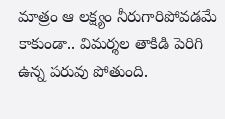మాత్రం ఆ లక్ష్యం నీరుగారిపోవడమే కాకుండా.. విమర్శల తాకిడి పెరిగి ఉన్న పరువు పోతుంది.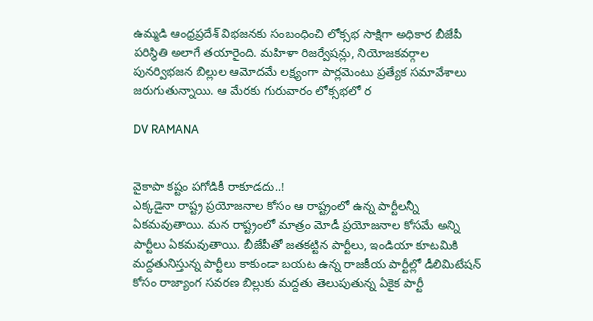ఉమ్మడి ఆంధ్రప్రదేశ్ విభజనకు సంబంధించి లోక్సభ సాక్షిగా అధికార బీజేపీ పరిస్థితి అలాగే తయారైంది. మహిళా రిజర్వేషన్లు, నియోజకవర్గాల పునర్విభజన బిల్లుల ఆమోదమే లక్ష్యంగా పార్లమెంటు ప్రత్యేక సమావేశాలు జరుగుతున్నాయి. ఆ మేరకు గురువారం లోక్సభలో ర

DV RAMANA


వైకాపా కష్టం పగోడికీ రాకూడదు..!
ఎక్కడైనా రాష్ట్ర ప్రయోజనాల కోసం ఆ రాష్ట్రంలో ఉన్న పార్టీలన్నీ ఏకమవుతాయి. మన రాష్ట్రంలో మాత్రం మోడీ ప్రయోజనాల కోసమే అన్ని పార్టీలు ఏకమవుతాయి. బీజేపీతో జతకట్టిన పార్టీలు, ఇండియా కూటమికి మద్దతునిస్తున్న పార్టీలు కాకుండా బయట ఉన్న రాజకీయ పార్టీల్లో డీలిమిటేషన్ కోసం రాజ్యాంగ సవరణ బిల్లుకు మద్దతు తెలుపుతున్న ఏకైక పార్టీ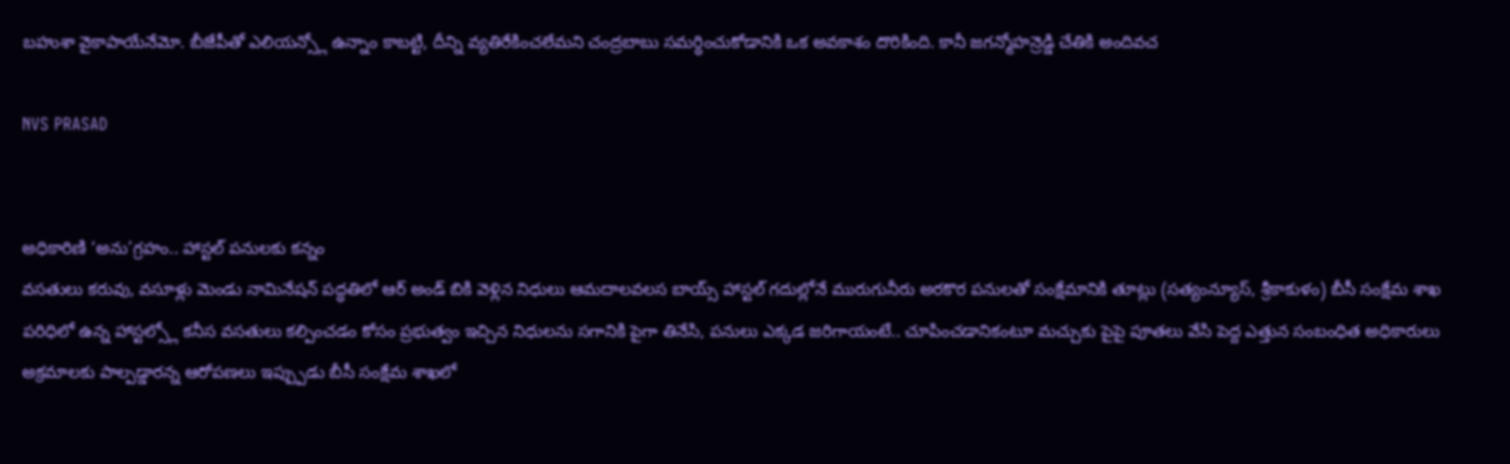బహుశా వైకాపాయేనేమో. బీజేపీతో ఎలియన్స్లో ఉన్నాం కాబట్టి, దీన్ని వ్యతిరేకించలేమని చంద్రబాబు సమర్ధించుకోడానికి ఒక అవకాశం దొరికింది. కానీ జగన్మోహన్రెడ్డి చేతికి అందివచ

NVS PRASAD


అధికారిణి ‘అను’గ్రహం.. హాస్టల్ పనులకు కన్నం
వసతులు కరువు, వసూళ్లు మెండు నామినేషన్ పద్ధతిలో ఆర్ అండ్ బికి వెళ్లిన నిధులు ఆమదాలవలస బాయ్స్ హాస్టల్ గదుల్లోనే మురుగునీరు అరకొర పనులతో సంక్షేమానికి తూట్లు (సత్యంన్యూస్, శ్రీకాకుళం) బీసీ సంక్షేమ శాఖ పరిధిలో ఉన్న హాస్టల్స్లో కనీస వసతులు కల్పించడం కోసం ప్రభుత్వం ఇచ్చిన నిధులను సగానికి పైగా తినేసి, పనులు ఎక్కడ జరిగాయంటే.. చూపించడానికంటూ మచ్చుకు పైపై పూతలు వేసి పెద్ద ఎత్తున సంబంధిత అధికారులు అక్రమాలకు పాల్పడ్డారన్న ఆరోపణలు ఇప్ప్పుడు బీసీ సంక్షేమ శాఖలో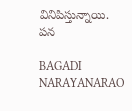వినిపిస్తున్నాయి. పన

BAGADI NARAYANARAO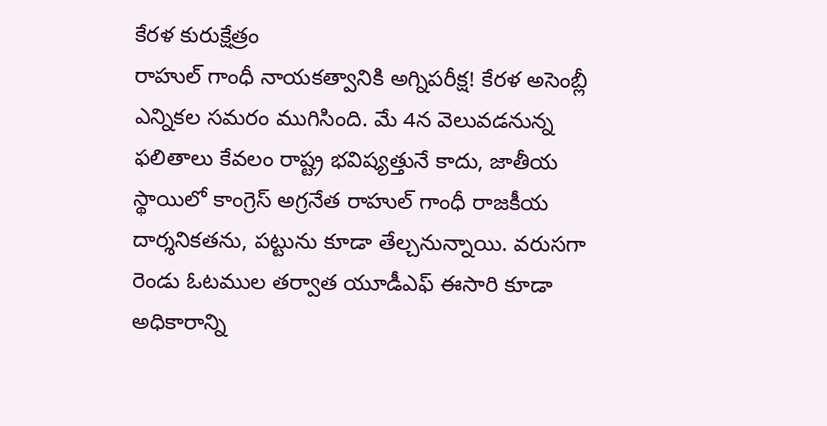కేరళ కురుక్షేత్రం
రాహుల్ గాంధీ నాయకత్వానికి అగ్నిపరీక్ష! కేరళ అసెంబ్లీ ఎన్నికల సమరం ముగిసింది. మే 4న వెలువడనున్న ఫలితాలు కేవలం రాష్ట్ర భవిష్యత్తునే కాదు, జాతీయ స్థాయిలో కాంగ్రెస్ అగ్రనేత రాహుల్ గాంధీ రాజకీయ దార్శనికతను, పట్టును కూడా తేల్చనున్నాయి. వరుసగా రెండు ఓటముల తర్వాత యూడీఎఫ్ ఈసారి కూడా అధికారాన్ని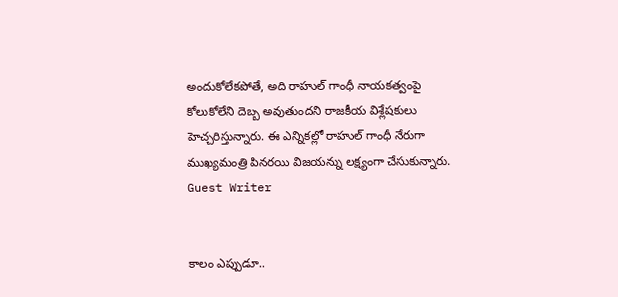అందుకోలేకపోతే, అది రాహుల్ గాంధీ నాయకత్వంపై కోలుకోలేని దెబ్బ అవుతుందని రాజకీయ విశ్లేషకులు హెచ్చరిస్తున్నారు. ఈ ఎన్నికల్లో రాహుల్ గాంధీ నేరుగా ముఖ్యమంత్రి పినరయి విజయన్ను లక్ష్యంగా చేసుకున్నారు.
Guest Writer


కాలం ఎప్పుడూ..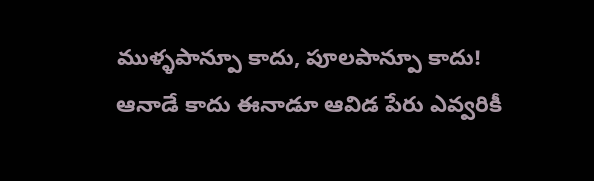ముళ్ళపాన్పూ కాదు, పూలపాన్పూ కాదు!
ఆనాడే కాదు ఈనాడూ ఆవిడ పేరు ఎవ్వరికీ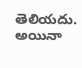తెలియదు. అయినా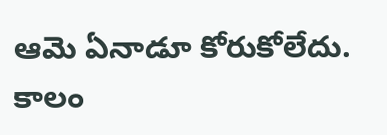ఆమె ఏనాడూ కోరుకోలేదు. కాలం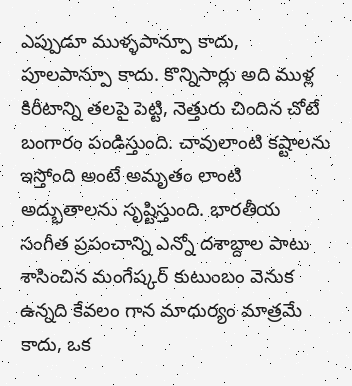ఎప్పుడూ ముళ్ళపాన్పూ కాదు, పూలపాన్పూ కాదు. కొన్నిసార్లు అది ముళ్ల కిరీటాన్ని తలపై పెట్టి, నెత్తురు చిందిన చోటే బంగారం పండిస్తుంది. చావులాంటి కష్టాలను ఇస్తోంది అంటే అమృతం లాంటి అద్భుతాలను సృష్టిస్తుంది. భారతీయ సంగీత ప్రపంచాన్ని ఎన్నో దశాబ్దాల పాటు శాసించిన మంగేష్కర్ కుటుంబం వెనుక ఉన్నది కేవలం గాన మాధుర్యం మాత్రమే కాదు, ఒక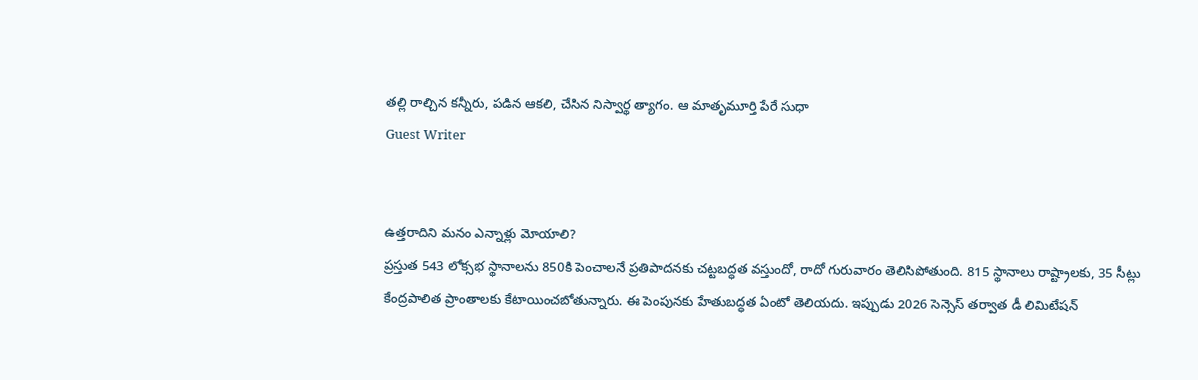తల్లి రాల్చిన కన్నీరు, పడిన ఆకలి, చేసిన నిస్వార్థ త్యాగం. ఆ మాతృమూర్తి పేరే సుధా
Guest Writer


ఉత్తరాదిని మనం ఎన్నాళ్లు మోయాలి?
ప్రస్తుత 543 లోక్సభ స్థానాలను 850కి పెంచాలనే ప్రతిపాదనకు చట్టబద్ధత వస్తుందో, రాదో గురువారం తెలిసిపోతుంది. 815 స్థానాలు రాష్ట్రాలకు, 35 సీట్లు కేంద్రపాలిత ప్రాంతాలకు కేటాయించబోతున్నారు. ఈ పెంపునకు హేతుబద్ధత ఏంటో తెలియదు. ఇప్పుడు 2026 సెన్సెస్ తర్వాత డీ లిమిటేషన్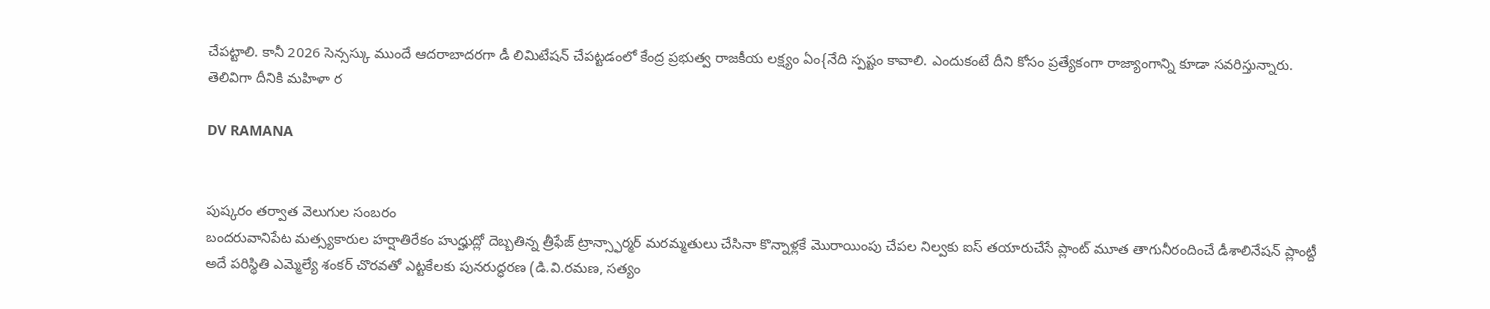చేపట్టాలి. కానీ 2026 సెన్సస్కు ముందే ఆదరాబాదరగా డీ లిమిటేషన్ చేపట్టడంలో కేంద్ర ప్రభుత్వ రాజకీయ లక్ష్యం ఏం{నేది స్పష్టం కావాలి. ఎందుకంటే దీని కోసం ప్రత్యేకంగా రాజ్యాంగాన్ని కూడా సవరిస్తున్నారు. తెలివిగా దీనికి మహిళా ర

DV RAMANA


పుష్కరం తర్వాత వెలుగుల సంబరం
బందరువానిపేట మత్స్యకారుల హర్షాతిరేకం హుద్హుద్లో దెబ్బతిన్న త్రీఫేజ్ ట్రాన్స్ఫార్మర్ మరమ్మతులు చేసినా కొన్నాళ్లకే మొరాయింపు చేపల నిల్వకు ఐస్ తయారుచేసే ప్లాంట్ మూత తాగునీరందించే డీశాలినేషన్ ప్లాంట్దీ అదే పరిస్థితి ఎమ్మెల్యే శంకర్ చొరవతో ఎట్టకేలకు పునరుద్ధరణ (డి.వి.రమణ, సత్యం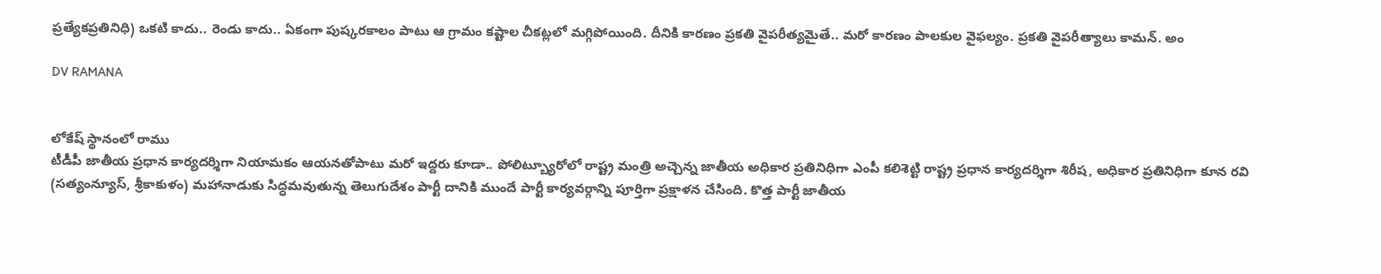ప్రత్యేకప్రతినిధి) ఒకటి కాదు.. రెండు కాదు.. ఏకంగా పుష్కరకాలం పాటు ఆ గ్రామం కష్టాల చీకట్లలో మగ్గిపోయింది. దీనికి కారణం ప్రకతి వైపరీత్యమైతే.. మరో కారణం పాలకుల వైఫల్యం. ప్రకతి వైపరీత్యాలు కామన్. అం

DV RAMANA


లోకేష్ స్థానంలో రాము
టీడీపీ జాతీయ ప్రధాన కార్యదర్శిగా నియామకం ఆయనతోపాటు మరో ఇద్దరు కూడా.. పోలిట్బ్యూరోలో రాష్ట్ర మంత్రి అచ్చెన్న జాతీయ అధికార ప్రతినిధిగా ఎంపీ కలిశెట్టి రాష్ట్ర ప్రధాన కార్యదర్శిగా శిరీష, అధికార ప్రతినిధిగా కూన రవి (సత్యంన్యూస్, శ్రీకాకుళం) మహానాడుకు సిద్ధమవుతున్న తెలుగుదేశం పార్టీ దానికి ముందే పార్టీ కార్యవర్గాన్ని పూర్తిగా ప్రక్షాళన చేసింది. కొత్త పార్టీ జాతీయ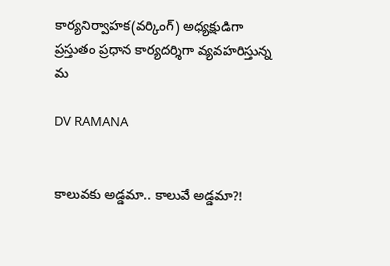కార్యనిర్వాహక(వర్కింగ్) అధ్యక్షుడిగా ప్రస్తుతం ప్రధాన కార్యదర్శిగా వ్యవహరిస్తున్న మ

DV RAMANA


కాలువకు అడ్డమా.. కాలువే అడ్డమా?!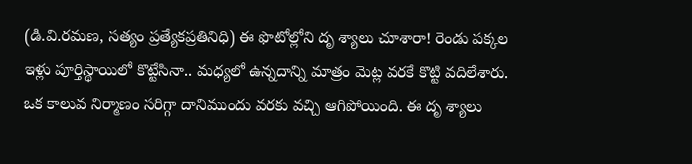(డి.వి.రమణ, సత్యం ప్రత్యేకప్రతినిధి) ఈ ఫొటోల్లోని దృ శ్యాలు చూశారా! రెండు పక్కల ఇళ్లు పూర్తిస్థాయిలో కొట్టేసినా.. మధ్యలో ఉన్నదాన్ని మాత్రం మెట్ల వరకే కొట్టి వదిలేశారు. ఒక కాలువ నిర్మాణం సరిగ్గా దానిముందు వరకు వచ్చి ఆగిపోయింది. ఈ దృ శ్యాలు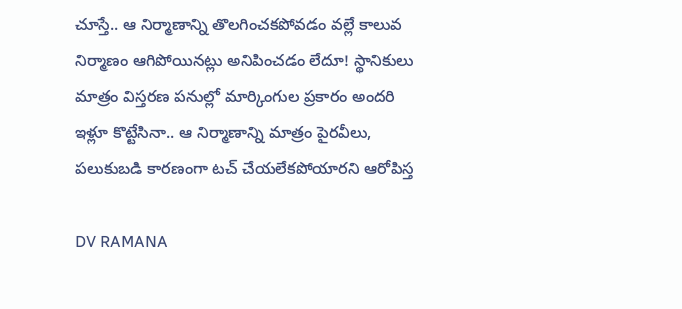చూస్తే.. ఆ నిర్మాణాన్ని తొలగించకపోవడం వల్లే కాలువ నిర్మాణం ఆగిపోయినట్లు అనిపించడం లేదూ! స్థానికులు మాత్రం విస్తరణ పనుల్లో మార్కింగుల ప్రకారం అందరి ఇళ్లూ కొట్టేసినా.. ఆ నిర్మాణాన్ని మాత్రం పైరవీలు, పలుకుబడి కారణంగా టచ్ చేయలేకపోయారని ఆరోపిస్త

DV RAMANA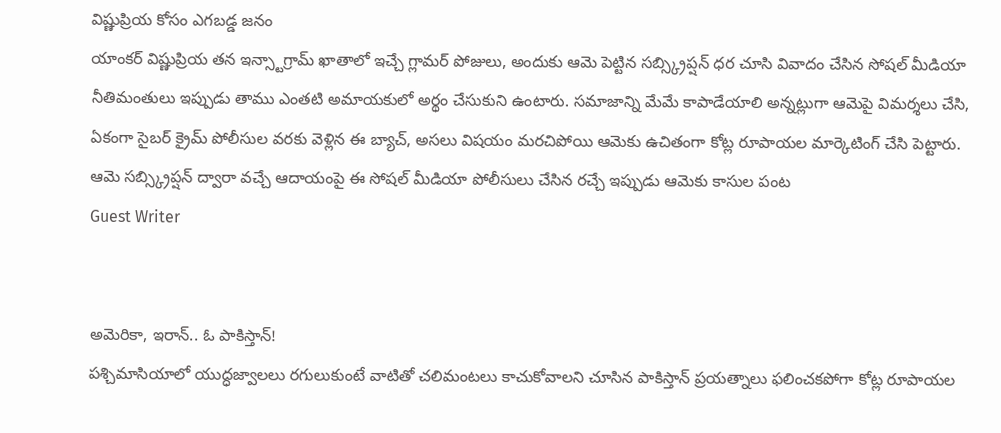విష్ణుప్రియ కోసం ఎగబడ్డ జనం
యాంకర్ విష్ణుప్రియ తన ఇన్స్టాగ్రామ్ ఖాతాలో ఇచ్చే గ్లామర్ పోజులు, అందుకు ఆమె పెట్టిన సబ్స్క్రిప్షన్ ధర చూసి వివాదం చేసిన సోషల్ మీడియా నీతిమంతులు ఇప్పుడు తాము ఎంతటి అమాయకులో అర్థం చేసుకుని ఉంటారు. సమాజాన్ని మేమే కాపాడేయాలి అన్నట్లుగా ఆమెపై విమర్శలు చేసి, ఏకంగా సైబర్ క్రైమ్ పోలీసుల వరకు వెళ్లిన ఈ బ్యాచ్, అసలు విషయం మరచిపోయి ఆమెకు ఉచితంగా కోట్ల రూపాయల మార్కెటింగ్ చేసి పెట్టారు. ఆమె సబ్స్క్రిప్షన్ ద్వారా వచ్చే ఆదాయంపై ఈ సోషల్ మీడియా పోలీసులు చేసిన రచ్చే ఇప్పుడు ఆమెకు కాసుల పంట
Guest Writer


అమెరికా, ఇరాన్.. ఓ పాకిస్తాన్!
పశ్చిమాసియాలో యుద్ధజ్వాలలు రగులుకుంటే వాటితో చలిమంటలు కాచుకోవాలని చూసిన పాకిస్తాన్ ప్రయత్నాలు ఫలించకపోగా కోట్ల రూపాయల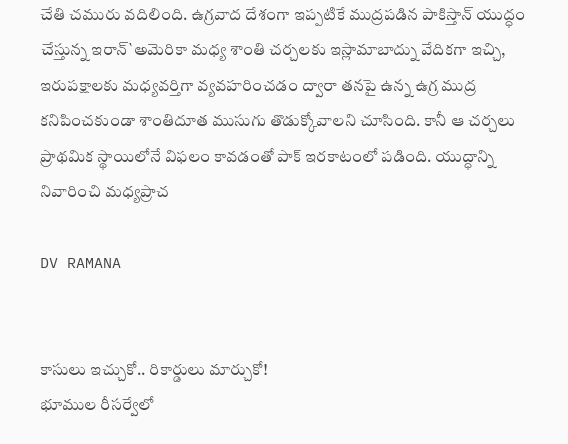చేతి చమురు వదిలింది. ఉగ్రవాద దేశంగా ఇప్పటికే ముద్రపడిన పాకిస్తాన్ యుద్ధం చేస్తున్న ఇరాన్`అమెరికా మధ్య శాంతి చర్చలకు ఇస్లామాబాద్ను వేదికగా ఇచ్చి, ఇరుపక్షాలకు మధ్యవర్తిగా వ్యవహరించడం ద్వారా తనపై ఉన్న ఉగ్ర ముద్ర కనిపించకుండా శాంతిదూత ముసుగు తొడుక్కోవాలని చూసింది. కానీ ఆ చర్చలు ప్రాథమిక స్థాయిలోనే విఫలం కావడంతో పాక్ ఇరకాటంలో పడింది. యుద్ధాన్ని నివారించి మధ్యప్రాచ

DV RAMANA


కాసులు ఇచ్చుకో.. రికార్డులు మార్చుకో!
భూముల రీసర్వేలో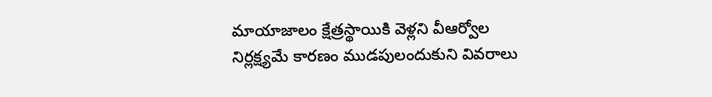మాయాజాలం క్షేత్రస్థాయికి వెళ్లని వీఆర్వోల నిర్లక్ష్యమే కారణం ముడపులందుకుని వివరాలు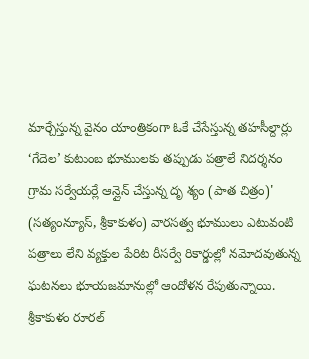మార్చేస్తున్న వైనం యాంత్రికంగా ఓకే చేసేస్తున్న తహసీల్దార్లు ‘గేదెల’ కుటుంబ భూములకు తప్పుడు పత్రాలే నిదర్శనం గ్రామ సర్వేయర్లే ఆన్లైన్ చేస్తున్న దృ శ్యం (పాత చిత్రం)' (సత్యంన్యూస్, శ్రీకాకుళం) వారసత్వ భూములు ఎటువంటి పత్రాలు లేని వ్యక్తుల పేరిట రీసర్వే రికార్డుల్లో నమోదవుతున్న ఘటనలు భూయజమానుల్లో ఆందోళన రేపుతున్నాయి. శ్రీకాకుళం రూరల్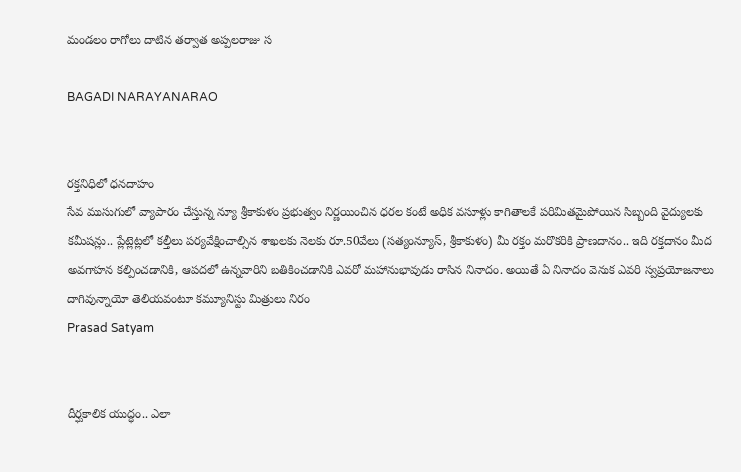మండలం రాగోలు దాటిన తర్వాత అప్పలరాజు స

BAGADI NARAYANARAO


రక్తనిధిలో ధనదాహం
సేవ ముసుగులో వ్యాపారం చేస్తున్న న్యూ శ్రీకాకుళం ప్రభుత్వం నిర్ణయించిన ధరల కంటే అధిక వసూళ్లు కాగితాలకే పరిమితమైపోయిన సిబ్బంది వైద్యులకు కమీషన్లు.. ప్లేట్లెట్లలో కల్తీలు పర్యవేక్షించాల్సిన శాఖలకు నెలకు రూ.50వేలు (సత్యంన్యూస్, శ్రీకాకుళం) మీ రక్తం మరొకరికి ప్రాణదానం.. ఇది రక్తదానం మీద అవగాహన కల్పించడానికి, ఆపదలో ఉన్నవారిని బతికించడానికి ఎవరో మహానుభావుడు రాసిన నినాదం. అయితే ఏ నినాదం వెనుక ఎవరి స్వప్రయోజనాలు దాగివున్నాయో తెలియవంటూ కమ్యూనిస్టు మిత్రులు నిరం
Prasad Satyam


దీర్ఘకాలిక యుద్ధం.. ఎలా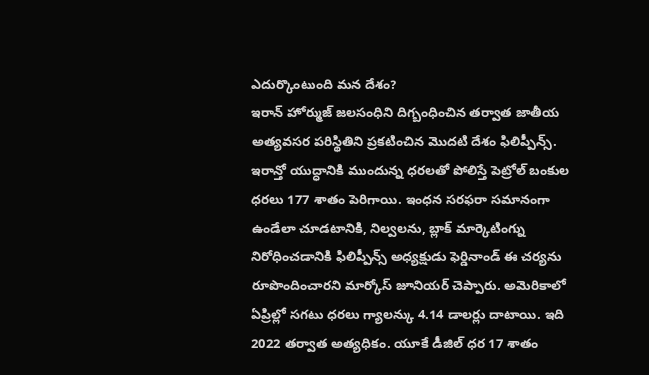ఎదుర్కొంటుంది మన దేశం?
ఇరాన్ హోర్ముజ్ జలసంధిని దిగ్బంధించిన తర్వాత జాతీయ అత్యవసర పరిస్థితిని ప్రకటించిన మొదటి దేశం ఫిలిప్పీన్స్. ఇరాన్తో యుద్ధానికి ముందున్న ధరలతో పోలిస్తే పెట్రోల్ బంకుల ధరలు 177 శాతం పెరిగాయి. ఇంధన సరఫరా సమానంగా ఉండేలా చూడటానికి, నిల్వలను, బ్లాక్ మార్కెటింగ్ను నిరోధించడానికి ఫిలిప్పీన్స్ అధ్యక్షుడు ఫెర్డినాండ్ ఈ చర్యను రూపొందించారని మార్కోస్ జూనియర్ చెప్పారు. అమెరికాలో ఏప్రిల్లో సగటు ధరలు గ్యాలన్కు 4.14 డాలర్లు దాటాయి. ఇది 2022 తర్వాత అత్యధికం. యూకే డీజిల్ ధర 17 శాతం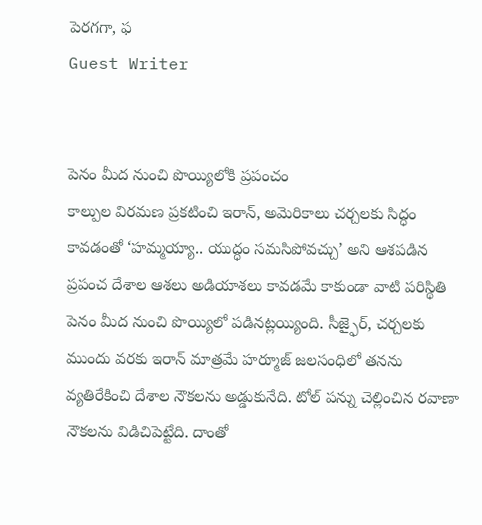పెరగగా, ఫ
Guest Writer


పెనం మీద నుంచి పొయ్యిలోకి ప్రపంచం
కాల్పుల విరమణ ప్రకటించి ఇరాన్, అమెరికాలు చర్చలకు సిద్ధం కావడంతో ‘హమ్మయ్యా.. యుద్ధం సమసిపోవచ్చు’ అని ఆశపడిన ప్రపంచ దేశాల ఆశలు అడియాశలు కావడమే కాకుండా వాటి పరిస్థితి పెనం మీద నుంచి పొయ్యిలో పడినట్లయ్యింది. సీజ్ఫైర్, చర్చలకు ముందు వరకు ఇరాన్ మాత్రమే హర్మూజ్ జలసంధిలో తనను వ్యతిరేకించి దేశాల నౌకలను అడ్డుకునేది. టోల్ పన్ను చెల్లించిన రవాణా నౌకలను విడిచిపెట్టేది. దాంతో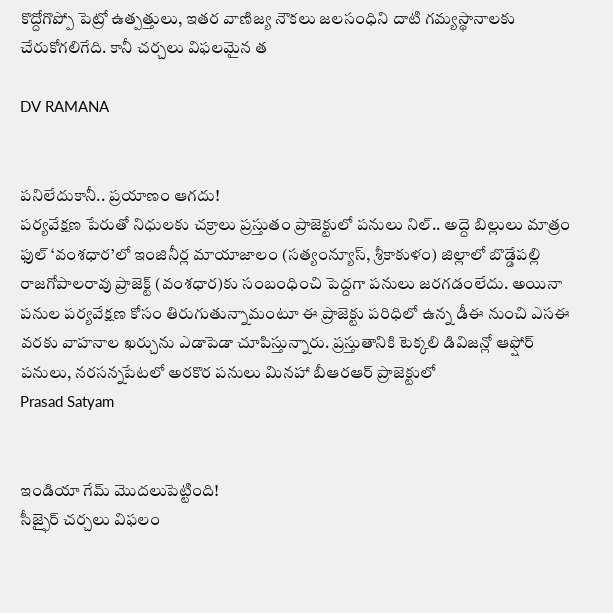కొద్దోగొప్పో పెట్రో ఉత్పత్తులు, ఇతర వాణిజ్య నౌకలు జలసంధిని దాటి గమ్యస్థానాలకు చేరుకోగలిగేది. కానీ చర్చలు విఫలమైన త

DV RAMANA


పనిలేదుకానీ.. ప్రయాణం ఆగదు!
పర్యవేక్షణ పేరుతో నిధులకు చక్రాలు ప్రస్తుతం ప్రాజెక్టులో పనులు నిల్.. అద్దె బిల్లులు మాత్రం ఫుల్ ‘వంశధార’లో ఇంజినీర్ల మాయాజాలం (సత్యంన్యూస్, శ్రీకాకుళం) జిల్లాలో బొడ్డేపల్లి రాజగోపాలరావు ప్రాజెక్ట్ (వంశధార)కు సంబంధించి పెద్దగా పనులు జరగడంలేదు. అయినా పనుల పర్యవేక్షణ కోసం తిరుగుతున్నామంటూ ఈ ప్రాజెక్టు పరిధిలో ఉన్న డీఈ నుంచి ఎసఈ వరకు వాహనాల ఖర్చును ఎడాపెడా చూపిస్తున్నారు. ప్రస్తుతానికి టెక్కలి డివిజన్లో ఆఫ్షోర్ పనులు, నరసన్నపేటలో అరకొర పనులు మినహా బీఆరఆర్ ప్రాజెక్టులో
Prasad Satyam


ఇండియా గేమ్ మొదలుపెట్టింది!
సీజ్ఫైర్ చర్చలు విఫలం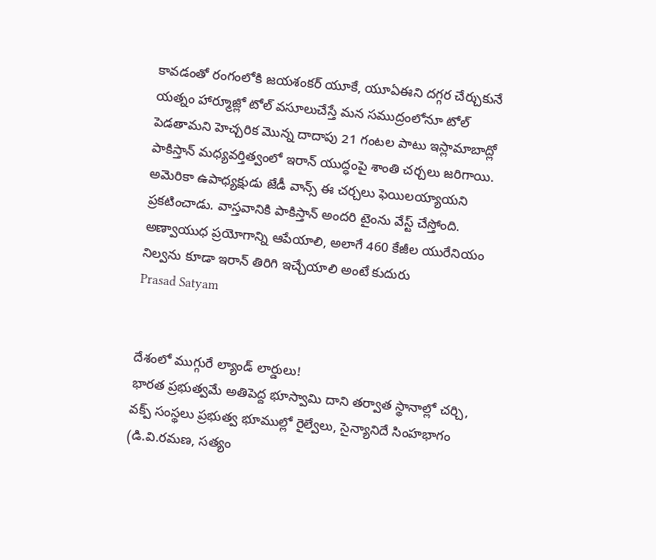కావడంతో రంగంలోకి జయశంకర్ యూకే, యూఏఈని దగ్గర చేర్చుకునే యత్నం హార్మూజ్లో టోల్ వసూలుచేస్తే మన సముద్రంలోనూ టోల్ పెడతామని హెచ్చరిక మొన్న దాదాపు 21 గంటల పాటు ఇస్లామాబాద్లో పాకిస్తాన్ మధ్యవర్తిత్వంలో ఇరాన్ యుద్ధంపై శాంతి చర్చలు జరిగాయి. అమెరికా ఉపాధ్యక్షుడు జేడీ వాన్స్ ఈ చర్చలు ఫెయిలయ్యాయని ప్రకటించాడు. వాస్తవానికి పాకిస్తాన్ అందరి టైంను వేస్ట్ చేస్తోంది. అణ్వాయుధ ప్రయోగాన్ని ఆపేయాలి, అలాగే 460 కేజీల యురేనియం నిల్వను కూడా ఇరాన్ తిరిగి ఇచ్చేయాలి అంటే కుదురు
Prasad Satyam


దేశంలో ముగ్గురే ల్యాండ్ లార్డులు!
భారత ప్రభుత్వమే అతిపెద్ద భూస్వామి దాని తర్వాత స్థానాల్లో చర్చి, వక్ప్ సంస్థలు ప్రభుత్వ భూముల్లో రైల్వేలు, సైన్యానిదే సింహభాగం (డి.వి.రమణ, సత్యం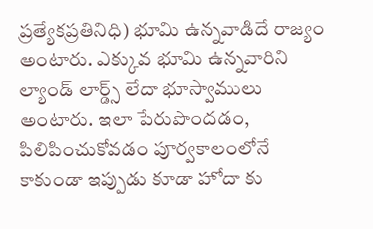ప్రత్యేకప్రతినిధి) భూమి ఉన్నవాడిదే రాజ్యం అంటారు. ఎక్కువ భూమి ఉన్నవారిని ల్యాండ్ లార్డ్స్ లేదా భూస్వాములు అంటారు. ఇలా పేరుపొందడం, పిలిపించుకోవడం పూర్వకాలంలోనే కాకుండా ఇప్పుడు కూడా హోదా కు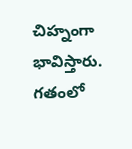చిహ్నంగా భావిస్తారు. గతంలో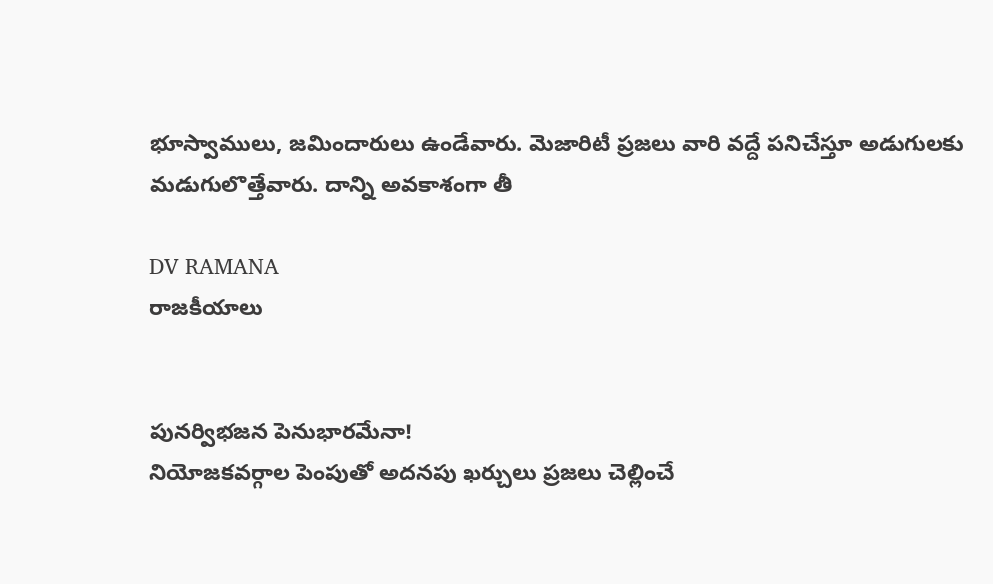భూస్వాములు, జమిందారులు ఉండేవారు. మెజారిటీ ప్రజలు వారి వద్దే పనిచేస్తూ అడుగులకు మడుగులొత్తేవారు. దాన్ని అవకాశంగా తీ

DV RAMANA
రాజకీయాలు


పునర్విభజన పెనుభారమేనా!
నియోజకవర్గాల పెంపుతో అదనపు ఖర్చులు ప్రజలు చెల్లించే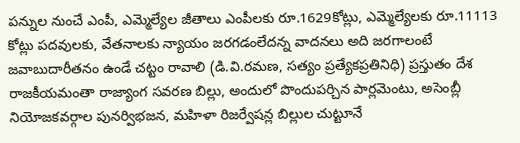పన్నుల నుంచే ఎంపీ, ఎమ్మెల్యేల జీతాలు ఎంపీలకు రూ.1629కోట్లు, ఎమ్మెల్యేలకు రూ.11113 కోట్లు పదవులకు, వేతనాలకు న్యాయం జరగడంలేదన్న వాదనలు అది జరగాలంటే జవాబుదారీతనం ఉండే చట్టం రావాలి (డి.వి.రమణ, సత్యం ప్రత్యేకప్రతినిధి) ప్రస్తుతం దేశ రాజకీయమంతా రాజ్యాంగ సవరణ బిల్లు, అందులో పొందుపర్చిన పార్లమెంటు, అసెంబ్లీ నియోజకవర్గాల పునర్విభజన, మహిళా రిజర్వేషన్ల బిల్లుల చుట్టూనే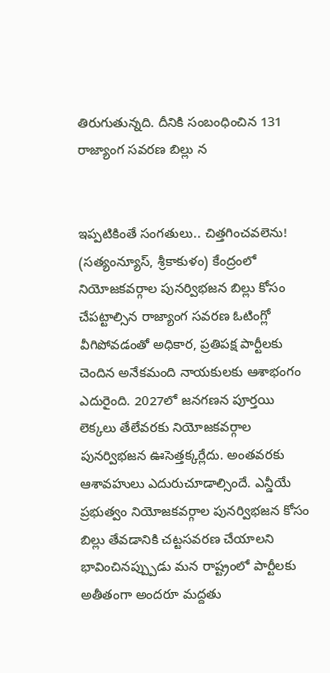తిరుగుతున్నది. దీనికి సంబంధించిన 131 రాజ్యాంగ సవరణ బిల్లు న


ఇప్పటికింతే సంగతులు.. చిత్తగించవలెను!
(సత్యంన్యూస్, శ్రీకాకుళం) కేంద్రంలో నియోజకవర్గాల పునర్విభజన బిల్లు కోసం చేపట్టాల్సిన రాజ్యాంగ సవరణ ఓటింగ్లో వీగిపోవడంతో అధికార, ప్రతిపక్ష పార్టీలకు చెందిన అనేకమంది నాయకులకు ఆశాభంగం ఎదురైంది. 2027లో జనగణన పూర్తయి లెక్కలు తేలేవరకు నియోజకవర్గాల పునర్విభజన ఊసెత్తక్కర్లేదు. అంతవరకు ఆశావహులు ఎదురుచూడాల్సిందే. ఎన్డీయే ప్రభుత్వం నియోజకవర్గాల పునర్విభజన కోసం బిల్లు తేవడానికి చట్టసవరణ చేయాలని భావించినప్ప్పుడు మన రాష్ట్రంలో పార్టీలకు అతీతంగా అందరూ మద్దతు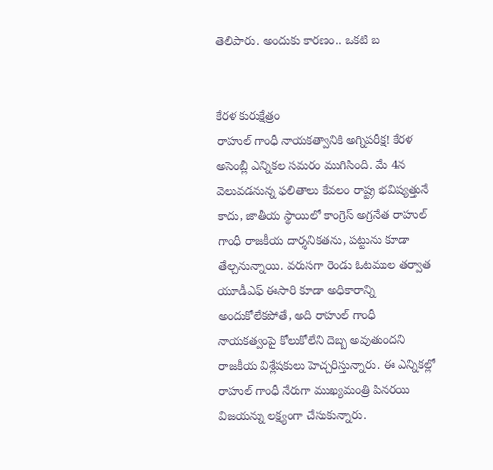తెలిపారు. అందుకు కారణం.. ఒకటి బ


కేరళ కురుక్షేత్రం
రాహుల్ గాంధీ నాయకత్వానికి అగ్నిపరీక్ష! కేరళ అసెంబ్లీ ఎన్నికల సమరం ముగిసింది. మే 4న వెలువడనున్న ఫలితాలు కేవలం రాష్ట్ర భవిష్యత్తునే కాదు, జాతీయ స్థాయిలో కాంగ్రెస్ అగ్రనేత రాహుల్ గాంధీ రాజకీయ దార్శనికతను, పట్టును కూడా తేల్చనున్నాయి. వరుసగా రెండు ఓటముల తర్వాత యూడీఎఫ్ ఈసారి కూడా అధికారాన్ని అందుకోలేకపోతే, అది రాహుల్ గాంధీ నాయకత్వంపై కోలుకోలేని దెబ్బ అవుతుందని రాజకీయ విశ్లేషకులు హెచ్చరిస్తున్నారు. ఈ ఎన్నికల్లో రాహుల్ గాంధీ నేరుగా ముఖ్యమంత్రి పినరయి విజయన్ను లక్ష్యంగా చేసుకున్నారు.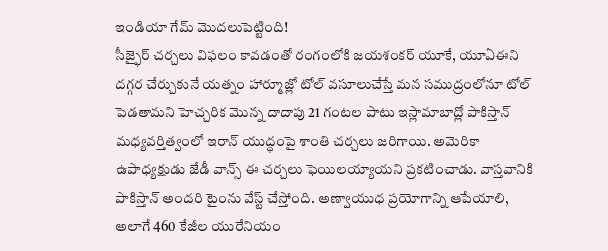ఇండియా గేమ్ మొదలుపెట్టింది!
సీజ్ఫైర్ చర్చలు విఫలం కావడంతో రంగంలోకి జయశంకర్ యూకే, యూఏఈని దగ్గర చేర్చుకునే యత్నం హార్మూజ్లో టోల్ వసూలుచేస్తే మన సముద్రంలోనూ టోల్ పెడతామని హెచ్చరిక మొన్న దాదాపు 21 గంటల పాటు ఇస్లామాబాద్లో పాకిస్తాన్ మధ్యవర్తిత్వంలో ఇరాన్ యుద్ధంపై శాంతి చర్చలు జరిగాయి. అమెరికా ఉపాధ్యక్షుడు జేడీ వాన్స్ ఈ చర్చలు ఫెయిలయ్యాయని ప్రకటించాడు. వాస్తవానికి పాకిస్తాన్ అందరి టైంను వేస్ట్ చేస్తోంది. అణ్వాయుధ ప్రయోగాన్ని ఆపేయాలి, అలాగే 460 కేజీల యురేనియం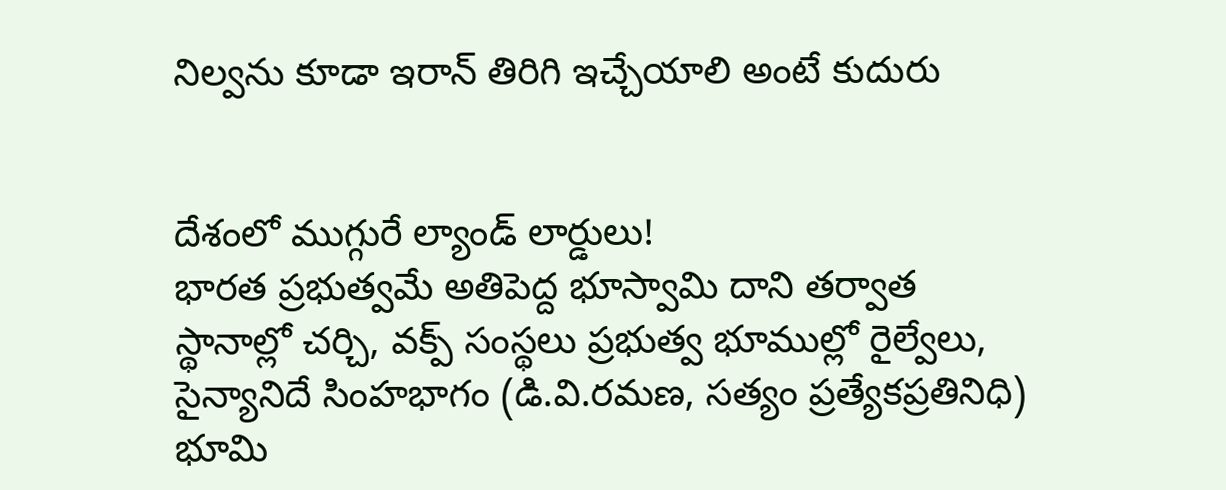నిల్వను కూడా ఇరాన్ తిరిగి ఇచ్చేయాలి అంటే కుదురు


దేశంలో ముగ్గురే ల్యాండ్ లార్డులు!
భారత ప్రభుత్వమే అతిపెద్ద భూస్వామి దాని తర్వాత స్థానాల్లో చర్చి, వక్ప్ సంస్థలు ప్రభుత్వ భూముల్లో రైల్వేలు, సైన్యానిదే సింహభాగం (డి.వి.రమణ, సత్యం ప్రత్యేకప్రతినిధి) భూమి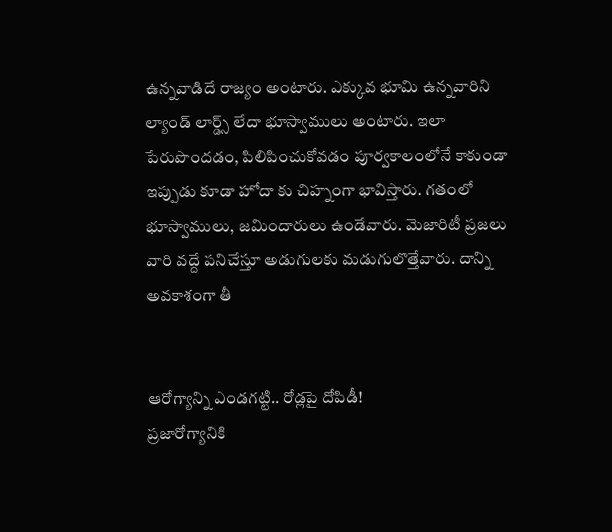ఉన్నవాడిదే రాజ్యం అంటారు. ఎక్కువ భూమి ఉన్నవారిని ల్యాండ్ లార్డ్స్ లేదా భూస్వాములు అంటారు. ఇలా పేరుపొందడం, పిలిపించుకోవడం పూర్వకాలంలోనే కాకుండా ఇప్పుడు కూడా హోదా కు చిహ్నంగా భావిస్తారు. గతంలో భూస్వాములు, జమిందారులు ఉండేవారు. మెజారిటీ ప్రజలు వారి వద్దే పనిచేస్తూ అడుగులకు మడుగులొత్తేవారు. దాన్ని అవకాశంగా తీ


ఆరోగ్యాన్ని ఎండగట్టి.. రోడ్లపై దోపిడీ!
ప్రజారోగ్యానికి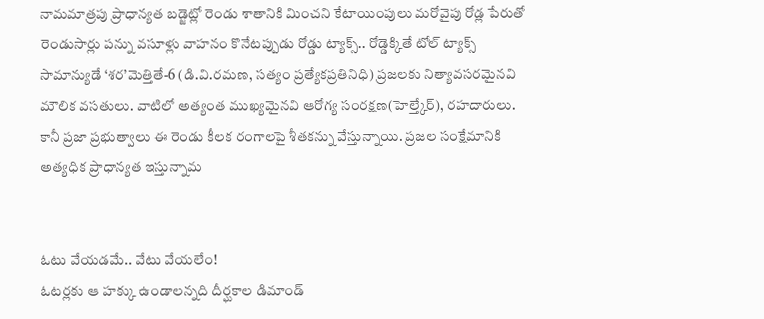నామమాత్రపు ప్రాధాన్యత బడ్జెట్లో రెండు శాతానికి మించని కేటాయింపులు మరోవైపు రోడ్ల పేరుతో రెండుసార్లు పన్ను వసూళ్లు వాహనం కొనేటప్పుడు రోడ్డు ట్యాక్స్.. రోడ్డెక్కితే టోల్ ట్యాక్స్ సామాన్యుడే ‘శర’మెత్తితే-6 (డి.వి.రమణ, సత్యం ప్రత్యేకప్రతినిధి) ప్రజలకు నిత్యావసరమైనవి మౌలిక వసతులు. వాటిలో అత్యంత ముఖ్యమైనవి ఆరోగ్య సంరక్షణ(హెల్త్కేర్), రహదారులు. కానీ ప్రజా ప్రభుత్వాలు ఈ రెండు కీలక రంగాలపై శీతకన్ను వేస్తున్నాయి. ప్రజల సంక్షేమానికి అత్యధిక ప్రాధాన్యత ఇస్తున్నామ


ఓటు వేయడమే.. వేటు వేయలేం!
ఓటర్లకు ఆ హక్కు ఉండాలన్నది దీర్ఘకాల డిమాండ్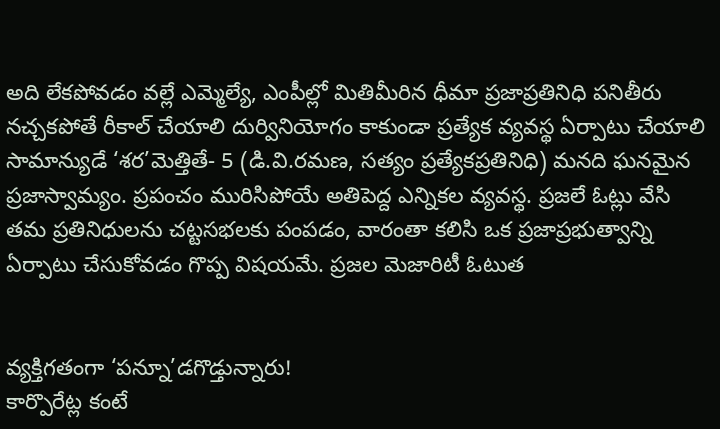అది లేకపోవడం వల్లే ఎమ్మెల్యే, ఎంపీల్లో మితిమీరిన ధీమా ప్రజాప్రతినిధి పనితీరు నచ్చకపోతే రీకాల్ చేయాలి దుర్వినియోగం కాకుండా ప్రత్యేక వ్యవస్థ ఏర్పాటు చేయాలి సామాన్యుడే ‘శర’మెత్తితే- 5 (డి.వి.రమణ, సత్యం ప్రత్యేకప్రతినిధి) మనది ఘనమైన ప్రజాస్వామ్యం. ప్రపంచం మురిసిపోయే అతిపెద్ద ఎన్నికల వ్యవస్థ. ప్రజలే ఓట్లు వేసి తమ ప్రతినిధులను చట్టసభలకు పంపడం, వారంతా కలిసి ఒక ప్రజాప్రభుత్వాన్ని ఏర్పాటు చేసుకోవడం గొప్ప విషయమే. ప్రజల మెజారిటీ ఓటుత


వ్యక్తిగతంగా ‘పన్నూ’డగొడ్తున్నారు!
కార్పొరేట్ల కంటే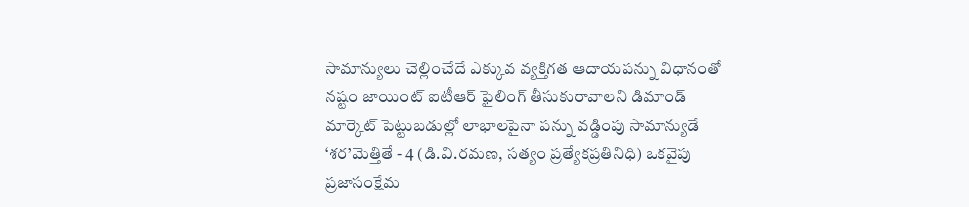సామాన్యులు చెల్లించేదే ఎక్కువ వ్యక్తిగత ఆదాయపన్ను విధానంతో నష్టం జాయింట్ ఐటీఆర్ ఫైలింగ్ తీసుకురావాలని డిమాండ్ మార్కెట్ పెట్టుబడుల్లో లాభాలపైనా పన్ను వడ్డింపు సామాన్యుడే ‘శర’మెత్తితే - 4 (డి.వి.రమణ, సత్యం ప్రత్యేకప్రతినిధి) ఒకవైపు ప్రజాసంక్షేమ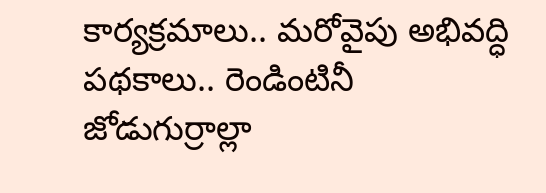కార్యక్రమాలు.. మరోవైపు అభివద్ధి పథకాలు.. రెండింటినీ జోడుగుర్రాల్లా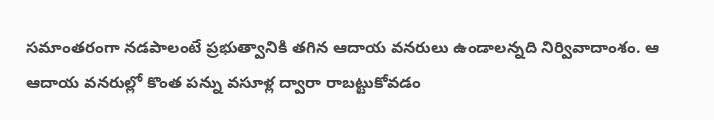సమాంతరంగా నడపాలంటే ప్రభుత్వానికి తగిన ఆదాయ వనరులు ఉండాలన్నది నిర్వివాదాంశం. ఆ ఆదాయ వనరుల్లో కొంత పన్ను వసూళ్ల ద్వారా రాబట్టుకోవడం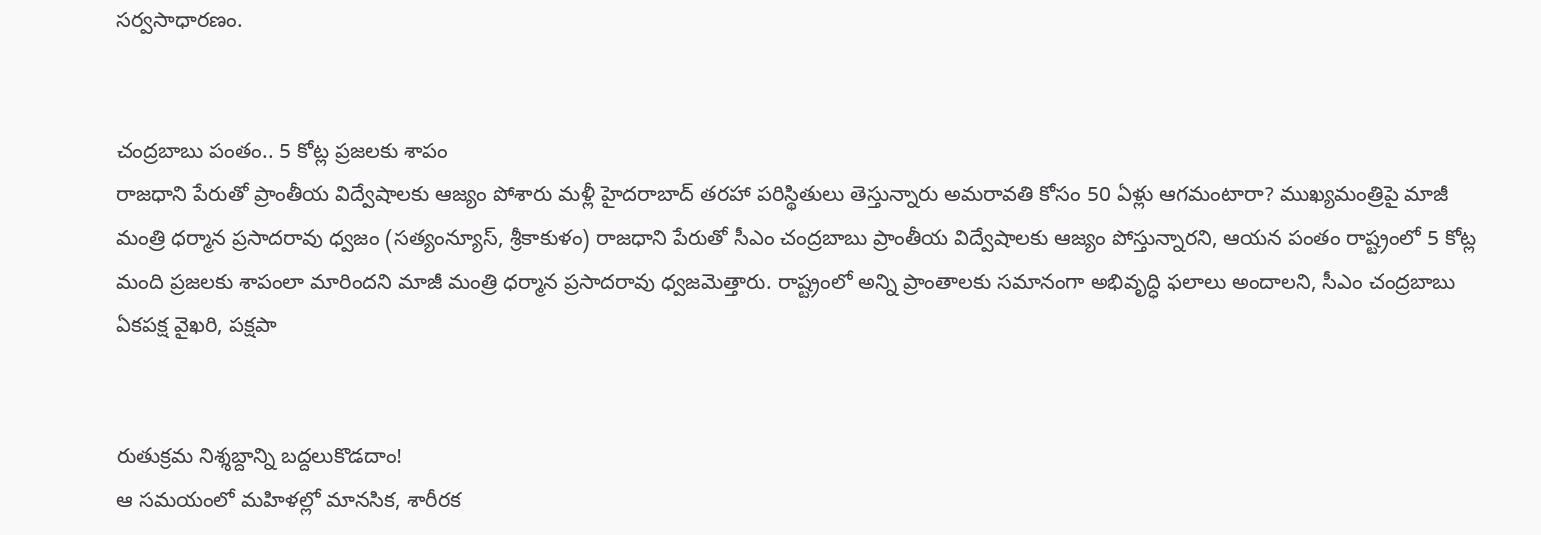సర్వసాధారణం.


చంద్రబాబు పంతం.. 5 కోట్ల ప్రజలకు శాపం
రాజధాని పేరుతో ప్రాంతీయ విద్వేషాలకు ఆజ్యం పోశారు మళ్లీ హైదరాబాద్ తరహా పరిస్థితులు తెస్తున్నారు అమరావతి కోసం 50 ఏళ్లు ఆగమంటారా? ముఖ్యమంత్రిపై మాజీ మంత్రి ధర్మాన ప్రసాదరావు ధ్వజం (సత్యంన్యూస్, శ్రీకాకుళం) రాజధాని పేరుతో సీఎం చంద్రబాబు ప్రాంతీయ విద్వేషాలకు ఆజ్యం పోస్తున్నారని, ఆయన పంతం రాష్ట్రంలో 5 కోట్ల మంది ప్రజలకు శాపంలా మారిందని మాజీ మంత్రి ధర్మాన ప్రసాదరావు ధ్వజమెత్తారు. రాష్ట్రంలో అన్ని ప్రాంతాలకు సమానంగా అభివృద్ధి ఫలాలు అందాలని, సీఎం చంద్రబాబు ఏకపక్ష వైఖరి, పక్షపా


రుతుక్రమ నిశ్శబ్దాన్ని బద్దలుకొడదాం!
ఆ సమయంలో మహిళల్లో మానసిక, శారీరక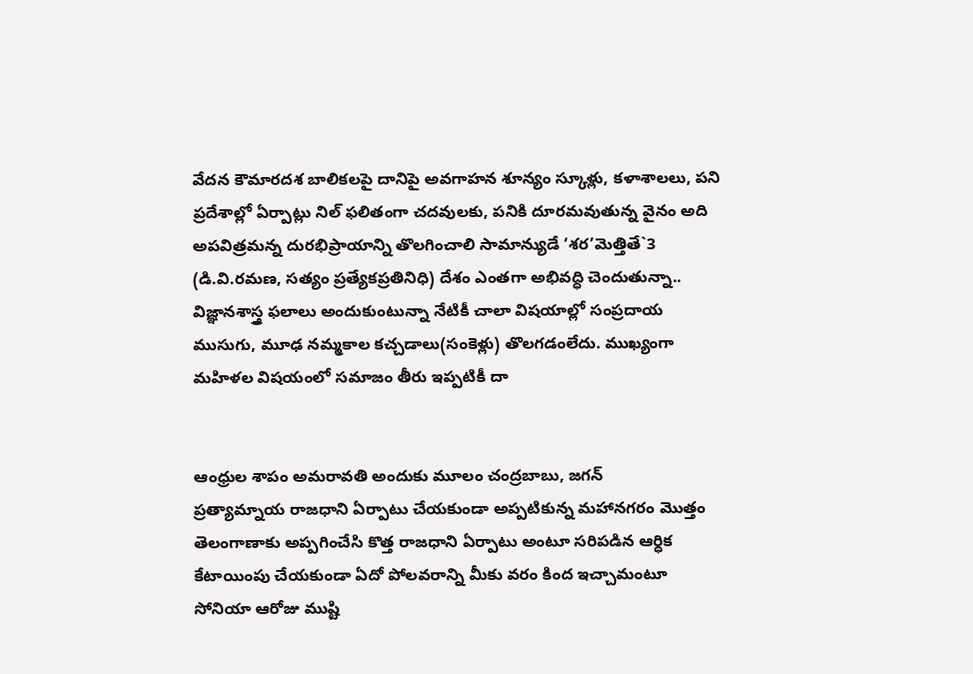వేదన కౌమారదశ బాలికలపై దానిపై అవగాహన శూన్యం స్కూళ్లు, కళాశాలలు, పని ప్రదేశాల్లో ఏర్పాట్లు నిల్ ఫలితంగా చదవులకు, పనికి దూరమవుతున్న వైనం అది అపవిత్రమన్న దురభిప్రాయాన్ని తొలగించాలి సామాన్యుడే ‘శర’మెత్తితే`3 (డి.వి.రమణ, సత్యం ప్రత్యేకప్రతినిధి) దేశం ఎంతగా అభివద్ధి చెందుతున్నా.. విజ్ఞానశాస్త్ర ఫలాలు అందుకుంటున్నా నేటికీ చాలా విషయాల్లో సంప్రదాయ ముసుగు, మూఢ నమ్మకాల కచ్చడాలు(సంకెళ్లు) తొలగడంలేదు. ముఖ్యంగా మహిళల విషయంలో సమాజం తీరు ఇప్పటికీ దా


ఆంధ్రుల శాపం అమరావతి అందుకు మూలం చంద్రబాబు, జగన్
ప్రత్యామ్నాయ రాజధాని ఏర్పాటు చేయకుండా అప్పటికున్న మహానగరం మొత్తం తెలంగాణాకు అప్పగించేసి కొత్త రాజధాని ఏర్పాటు అంటూ సరిపడిన ఆర్ధిక కేటాయింపు చేయకుండా ఏదో పోలవరాన్ని మీకు వరం కింద ఇచ్చామంటూ సోనియా ఆరోజు ముష్టి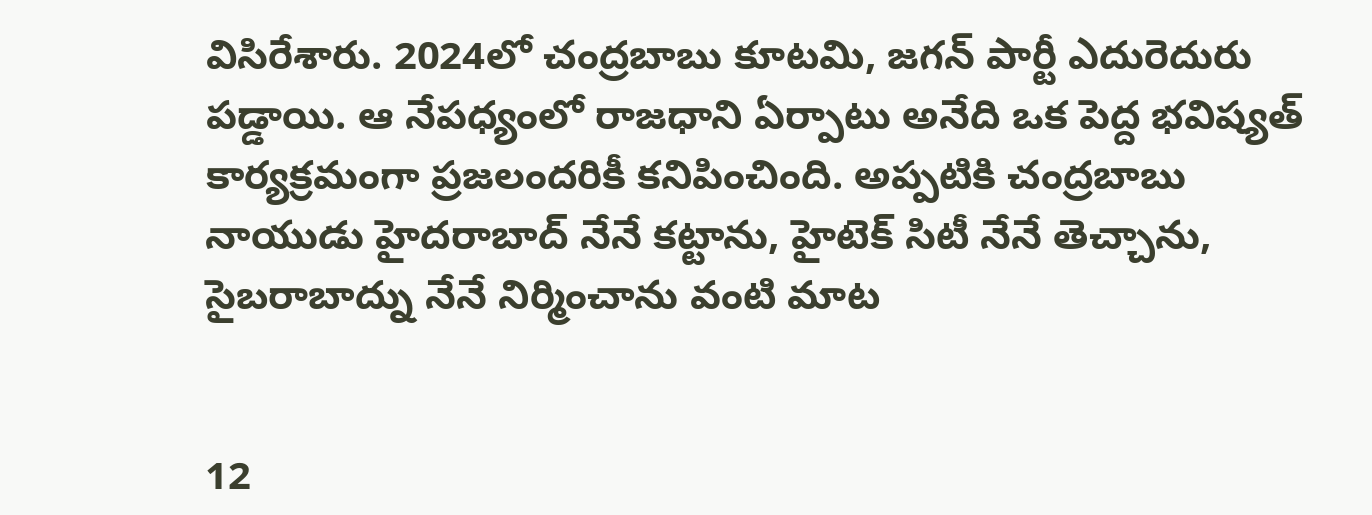విసిరేశారు. 2024లో చంద్రబాబు కూటమి, జగన్ పార్టీ ఎదురెదురు పడ్డాయి. ఆ నేపధ్యంలో రాజధాని ఏర్పాటు అనేది ఒక పెద్ద భవిష్యత్ కార్యక్రమంగా ప్రజలందరికీ కనిపించింది. అప్పటికి చంద్రబాబు నాయుడు హైదరాబాద్ నేనే కట్టాను, హైటెక్ సిటీ నేనే తెచ్చాను, సైబరాబాద్ను నేనే నిర్మించాను వంటి మాట


12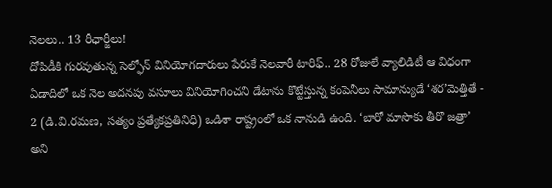నెలలు.. 13 రీఛార్జీలు!
దోపిడీకి గురవుతున్న సెల్ఫోన్ వినియోగదారులు పేరుకే నెలవారీ టారిఫ్.. 28 రోజులే వ్యాలిడిటీ ఆ విధంగా ఏడాదిలో ఒక నెల అదనపు వసూలు వినియోగించని డేటాను కొట్టేస్తున్న కంపెనీలు సామాన్యుడే ‘శర’మెత్తితే - 2 (డి.వి.రమణ, సత్యం ప్రత్యేకప్రతినిధి) ఒడిశా రాష్ట్రంలో ఒక నానుడి ఉంది. ‘బారో మాసొకు తీరొ జత్రా’ అని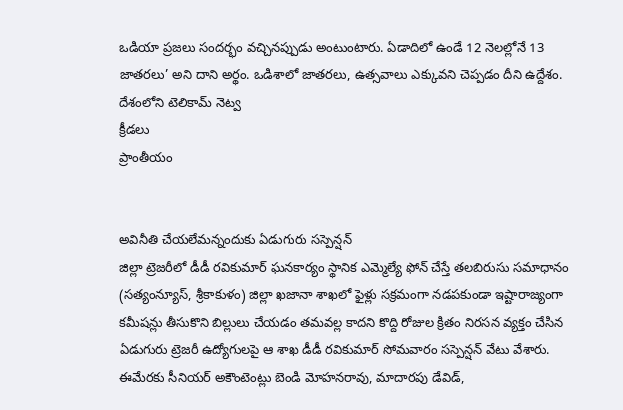ఒడియా ప్రజలు సందర్భం వచ్చినప్పుడు అంటుంటారు. ఏడాదిలో ఉండే 12 నెలల్లోనే 13 జాతరలు’ అని దాని అర్థం. ఒడిశాలో జాతరలు, ఉత్సవాలు ఎక్కువని చెప్పడం దీని ఉద్దేశం. దేశంలోని టెలికామ్ నెట్వ
క్రీడలు
ప్రాంతీయం


అవినీతి చేయలేమన్నందుకు ఏడుగురు సస్పెన్షన్
జిల్లా ట్రెజరీలో డీడీ రవికుమార్ ఘనకార్యం స్థానిక ఎమ్మెల్యే ఫోన్ చేస్తే తలబిరుసు సమాధానం (సత్యంన్యూస్, శ్రీకాకుళం) జిల్లా ఖజానా శాఖలో ఫైళ్లు సక్రమంగా నడపకుండా ఇష్టారాజ్యంగా కమీషన్లు తీసుకొని బిల్లులు చేయడం తమవల్ల కాదని కొద్ది రోజుల క్రితం నిరసన వ్యక్తం చేసిన ఏడుగురు ట్రెజరీ ఉద్యోగులపై ఆ శాఖ డీడీ రవికుమార్ సోమవారం సస్పెన్షన్ వేటు వేశారు. ఈమేరకు సీనియర్ అకౌంటెంట్లు బెండి మోహనరావు, మాదారపు డేవిడ్,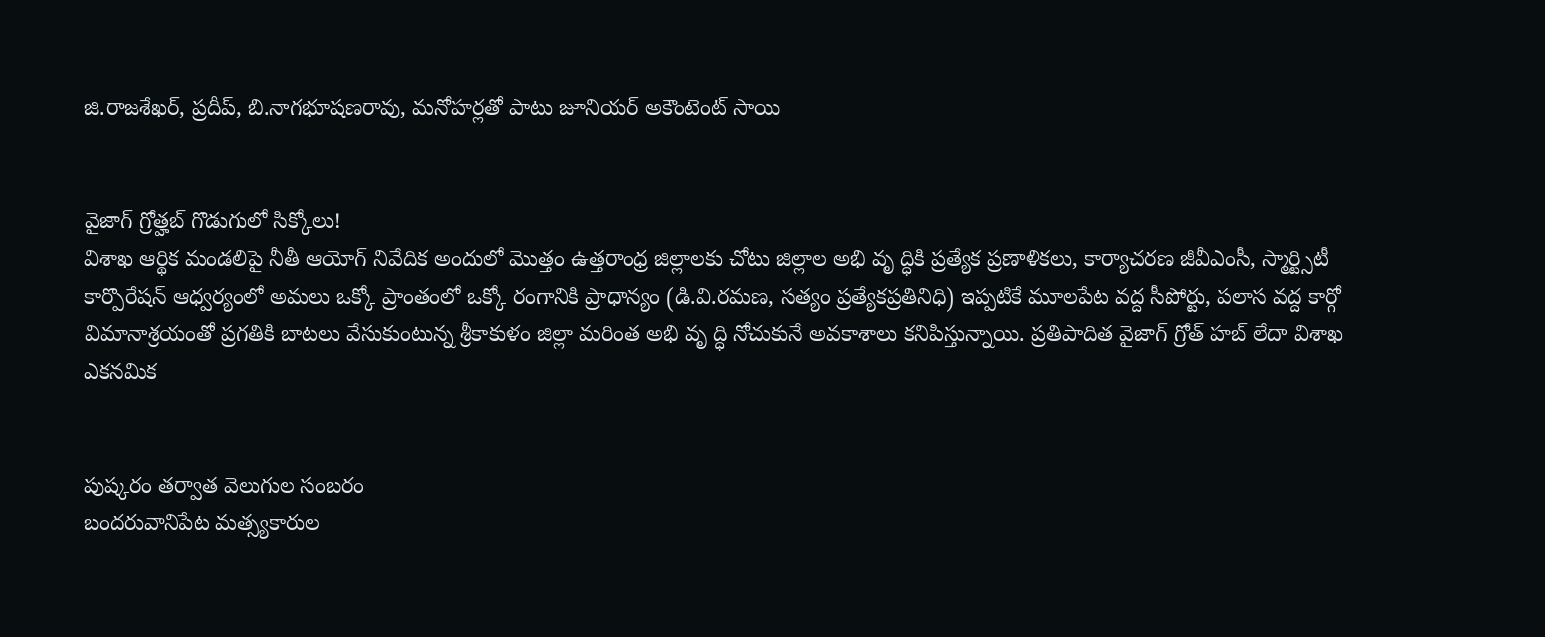జి.రాజశేఖర్, ప్రదీప్, బి.నాగభూషణరావు, మనోహర్లతో పాటు జూనియర్ అకౌంటెంట్ సాయి


వైజాగ్ గ్రోత్హబ్ గొడుగులో సిక్కోలు!
విశాఖ ఆర్థిక మండలిపై నీతీ ఆయోగ్ నివేదిక అందులో మొత్తం ఉత్తరాంధ్ర జిల్లాలకు చోటు జిల్లాల అభి వృ ద్ధికి ప్రత్యేక ప్రణాళికలు, కార్యాచరణ జీవీఎంసీ, స్మార్ట్సిటీ కార్పొరేషన్ ఆధ్వర్యంలో అమలు ఒక్కో ప్రాంతంలో ఒక్కో రంగానికి ప్రాధాన్యం (డి.వి.రమణ, సత్యం ప్రత్యేకప్రతినిధి) ఇప్పటికే మూలపేట వద్ద సీపోర్టు, పలాస వద్ద కార్గో విమానాశ్రయంతో ప్రగతికి బాటలు వేసుకుంటున్న శ్రీకాకుళం జిల్లా మరింత అభి వృ ద్ధి నోచుకునే అవకాశాలు కనిపిస్తున్నాయి. ప్రతిపాదిత వైజాగ్ గ్రోత్ హబ్ లేదా విశాఖ ఎకనమిక


పుష్కరం తర్వాత వెలుగుల సంబరం
బందరువానిపేట మత్స్యకారుల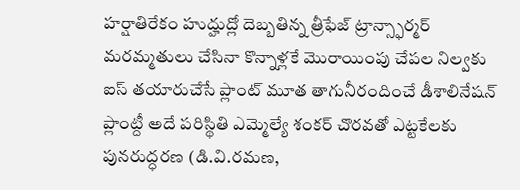హర్షాతిరేకం హుద్హుద్లో దెబ్బతిన్న త్రీఫేజ్ ట్రాన్స్ఫార్మర్ మరమ్మతులు చేసినా కొన్నాళ్లకే మొరాయింపు చేపల నిల్వకు ఐస్ తయారుచేసే ప్లాంట్ మూత తాగునీరందించే డీశాలినేషన్ ప్లాంట్దీ అదే పరిస్థితి ఎమ్మెల్యే శంకర్ చొరవతో ఎట్టకేలకు పునరుద్ధరణ (డి.వి.రమణ,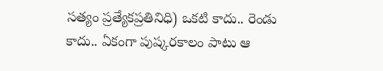సత్యం ప్రత్యేకప్రతినిధి) ఒకటి కాదు.. రెండు కాదు.. ఏకంగా పుష్కరకాలం పాటు ఆ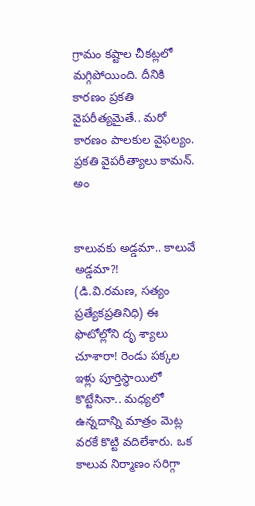గ్రామం కష్టాల చీకట్లలో మగ్గిపోయింది. దీనికి కారణం ప్రకతి వైపరీత్యమైతే.. మరో కారణం పాలకుల వైఫల్యం. ప్రకతి వైపరీత్యాలు కామన్. అం


కాలువకు అడ్డమా.. కాలువే అడ్డమా?!
(డి.వి.రమణ, సత్యం ప్రత్యేకప్రతినిధి) ఈ ఫొటోల్లోని దృ శ్యాలు చూశారా! రెండు పక్కల ఇళ్లు పూర్తిస్థాయిలో కొట్టేసినా.. మధ్యలో ఉన్నదాన్ని మాత్రం మెట్ల వరకే కొట్టి వదిలేశారు. ఒక కాలువ నిర్మాణం సరిగ్గా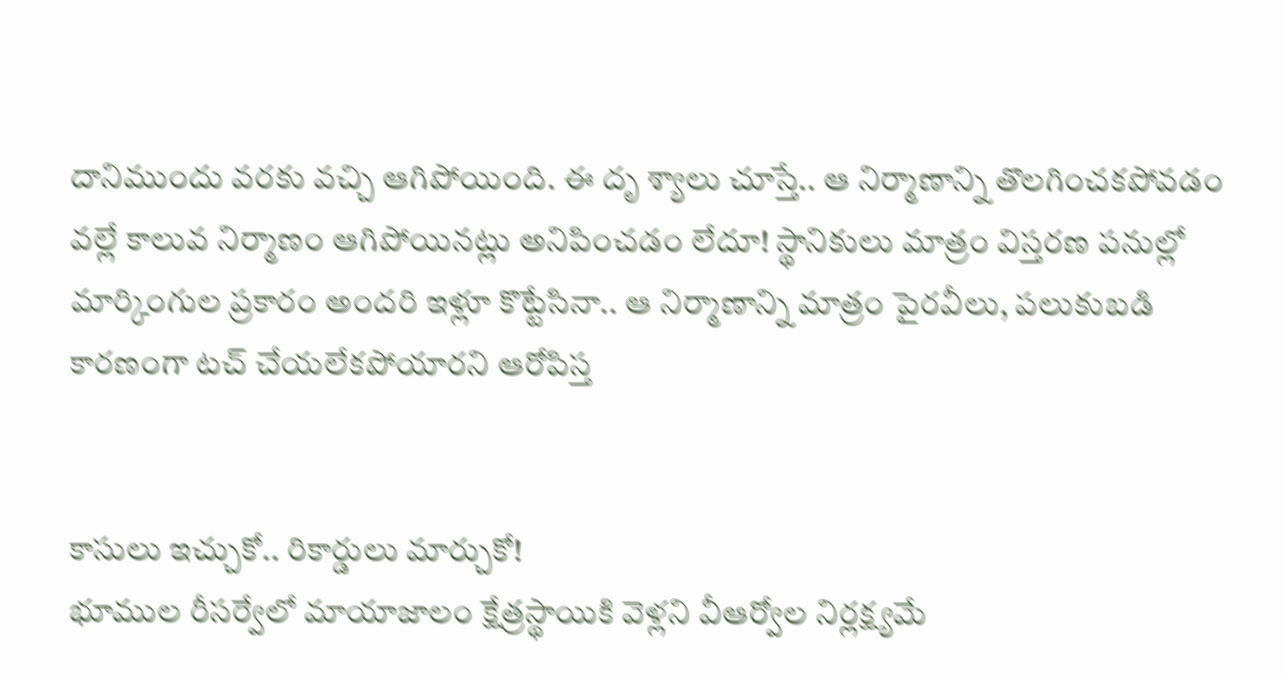దానిముందు వరకు వచ్చి ఆగిపోయింది. ఈ దృ శ్యాలు చూస్తే.. ఆ నిర్మాణాన్ని తొలగించకపోవడం వల్లే కాలువ నిర్మాణం ఆగిపోయినట్లు అనిపించడం లేదూ! స్థానికులు మాత్రం విస్తరణ పనుల్లో మార్కింగుల ప్రకారం అందరి ఇళ్లూ కొట్టేసినా.. ఆ నిర్మాణాన్ని మాత్రం పైరవీలు, పలుకుబడి కారణంగా టచ్ చేయలేకపోయారని ఆరోపిస్త


కాసులు ఇచ్చుకో.. రికార్డులు మార్చుకో!
భూముల రీసర్వేలో మాయాజాలం క్షేత్రస్థాయికి వెళ్లని వీఆర్వోల నిర్లక్ష్యమే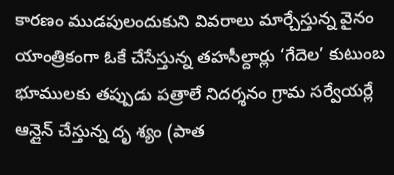కారణం ముడపులందుకుని వివరాలు మార్చేస్తున్న వైనం యాంత్రికంగా ఓకే చేసేస్తున్న తహసీల్దార్లు ‘గేదెల’ కుటుంబ భూములకు తప్పుడు పత్రాలే నిదర్శనం గ్రామ సర్వేయర్లే ఆన్లైన్ చేస్తున్న దృ శ్యం (పాత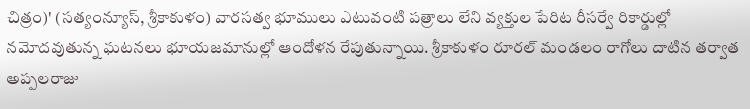చిత్రం)' (సత్యంన్యూస్, శ్రీకాకుళం) వారసత్వ భూములు ఎటువంటి పత్రాలు లేని వ్యక్తుల పేరిట రీసర్వే రికార్డుల్లో నమోదవుతున్న ఘటనలు భూయజమానుల్లో ఆందోళన రేపుతున్నాయి. శ్రీకాకుళం రూరల్ మండలం రాగోలు దాటిన తర్వాత అప్పలరాజు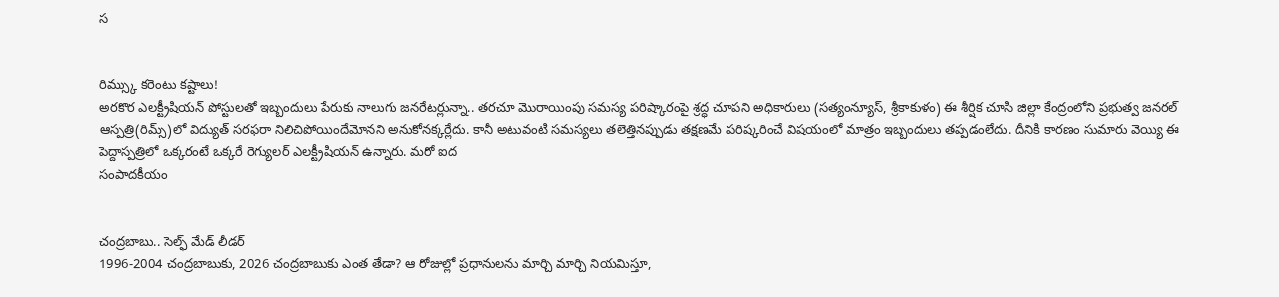స


రిమ్స్కు కరెంటు కష్టాలు!
అరకొర ఎలక్ట్రీషియన్ పోస్టులతో ఇబ్బందులు పేరుకు నాలుగు జనరేటర్లున్నా.. తరచూ మొరాయింపు సమస్య పరిష్కారంపై శ్రద్ధ చూపని అధికారులు (సత్యంన్యూస్, శ్రీకాకుళం) ఈ శీర్షిక చూసి జిల్లా కేంద్రంలోని ప్రభుత్వ జనరల్ ఆస్పత్రి(రిమ్స్)లో విద్యుత్ సరఫరా నిలిచిపోయిందేమోనని అనుకోనక్కర్లేదు. కానీ అటువంటి సమస్యలు తలెత్తినప్పుడు తక్షణమే పరిష్కరించే విషయంలో మాత్రం ఇబ్బందులు తప్పడంలేదు. దీనికి కారణం సుమారు వెయ్యి ఈ పెద్దాస్పత్రిలో ఒక్కరంటే ఒక్కరే రెగ్యులర్ ఎలక్ట్రీషియన్ ఉన్నారు. మరో ఐద
సంపాదకీయం


చంద్రబాబు.. సెల్ఫ్ మేడ్ లీడర్
1996-2004 చంద్రబాబుకు, 2026 చంద్రబాబుకు ఎంత తేడా? ఆ రోజుల్లో ప్రధానులను మార్చి మార్చి నియమిస్తూ,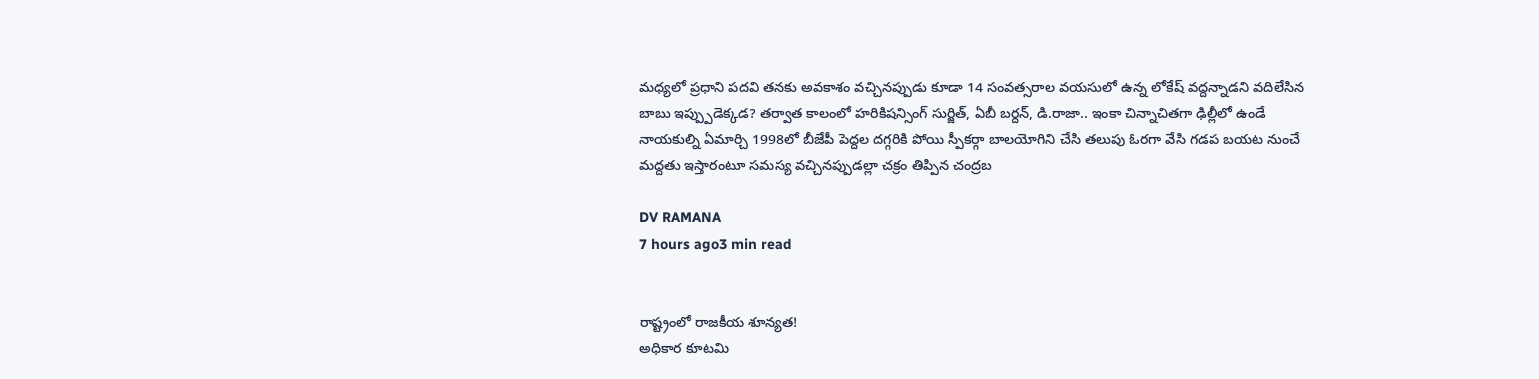మధ్యలో ప్రధాని పదవి తనకు అవకాశం వచ్చినప్పుడు కూడా 14 సంవత్సరాల వయసులో ఉన్న లోకేష్ వద్దన్నాడని వదిలేసిన బాబు ఇప్ప్పుడెక్కడ? తర్వాత కాలంలో హరికిషన్సింగ్ సుర్జిత్, ఏబీ బర్దన్, డి.రాజా.. ఇంకా చిన్నాచితగా ఢిల్లీలో ఉండే నాయకుల్ని ఏమార్చి 1998లో బీజేపీ పెద్దల దగ్గరికి పోయి స్పీకర్గా బాలయోగిని చేసి తలుపు ఓరగా వేసి గడప బయట నుంచే మద్దతు ఇస్తారంటూ సమస్య వచ్చినప్పుడల్లా చక్రం తిప్పిన చంద్రబ

DV RAMANA
7 hours ago3 min read


రాష్ట్రంలో రాజకీయ శూన్యత!
అధికార కూటమి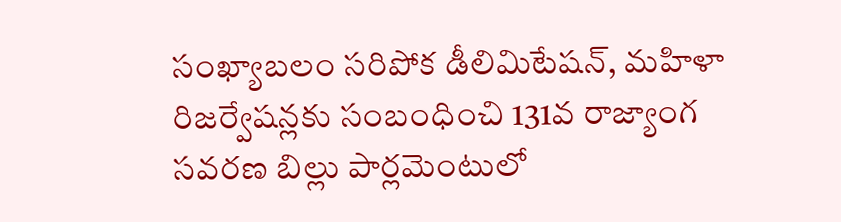సంఖ్యాబలం సరిపోక డీలిమిటేషన్, మహిళా రిజర్వేషన్లకు సంబంధించి 131వ రాజ్యాంగ సవరణ బిల్లు పార్లమెంటులో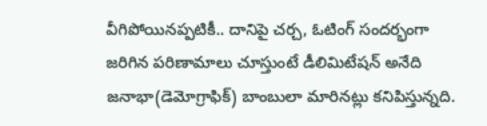వీగిపోయినప్పటికీ.. దానిపై చర్చ, ఓటింగ్ సందర్భంగా జరిగిన పరిణామాలు చూస్తుంటే డీలిమిటేషన్ అనేది జనాభా(డెమోగ్రాఫిక్) బాంబులా మారినట్లు కనిపిస్తున్నది.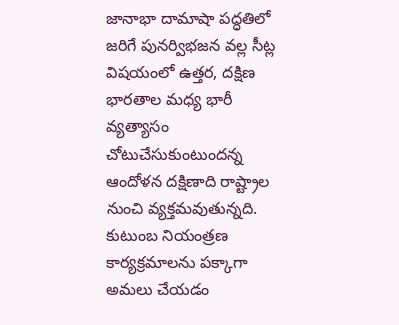జానాభా దామాషా పద్ధతిలో జరిగే పునర్విభజన వల్ల సీట్ల విషయంలో ఉత్తర, దక్షిణ భారతాల మధ్య భారీ వ్యత్యాసం చోటుచేసుకుంటుందన్న ఆందోళన దక్షిణాది రాష్ట్రాల నుంచి వ్యక్తమవుతున్నది. కుటుంబ నియంత్రణ కార్యక్రమాలను పక్కాగా అమలు చేయడం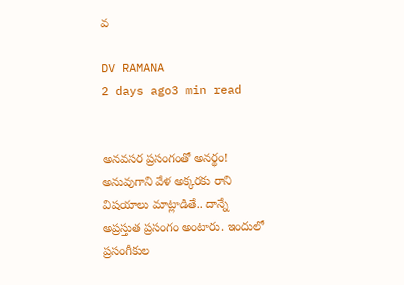వ

DV RAMANA
2 days ago3 min read


అనవసర ప్రసంగంతో అనర్థం!
అనువుగాని వేళ అక్కరకు రాని విషయాలు మాట్లాడితే.. దాన్నే అప్రస్తుత ప్రసంగం అంటారు. ఇందులో ప్రసంగీకుల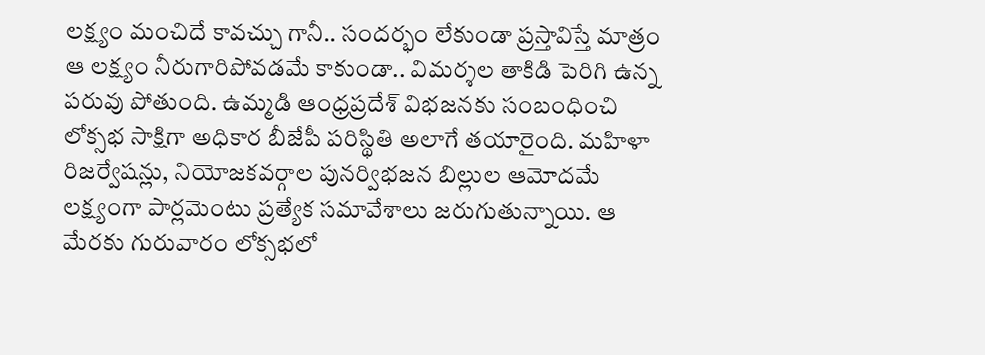లక్ష్యం మంచిదే కావచ్చు గానీ.. సందర్భం లేకుండా ప్రస్తావిస్తే మాత్రం ఆ లక్ష్యం నీరుగారిపోవడమే కాకుండా.. విమర్శల తాకిడి పెరిగి ఉన్న పరువు పోతుంది. ఉమ్మడి ఆంధ్రప్రదేశ్ విభజనకు సంబంధించి లోక్సభ సాక్షిగా అధికార బీజేపీ పరిస్థితి అలాగే తయారైంది. మహిళా రిజర్వేషన్లు, నియోజకవర్గాల పునర్విభజన బిల్లుల ఆమోదమే లక్ష్యంగా పార్లమెంటు ప్రత్యేక సమావేశాలు జరుగుతున్నాయి. ఆ మేరకు గురువారం లోక్సభలో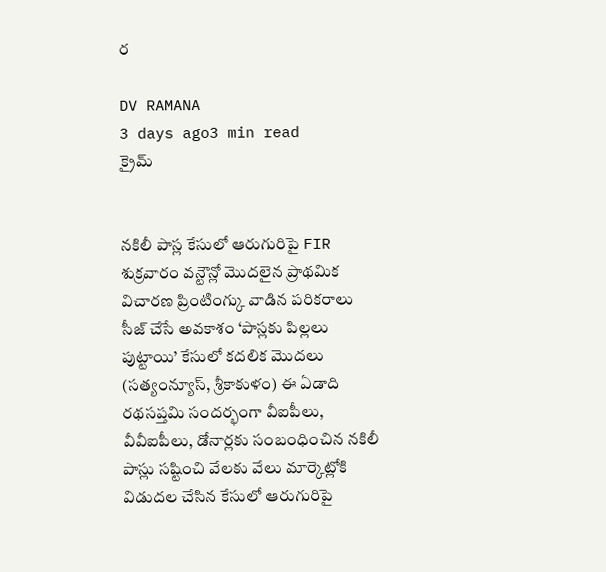ర

DV RAMANA
3 days ago3 min read
క్రైమ్


నకిలీ పాస్ల కేసులో ఆరుగురిపై FIR
శుక్రవారం వన్టౌన్లో మొదలైన ప్రాథమిక విచారణ ప్రింటింగ్కు వాడిన పరికరాలు సీజ్ చేసే అవకాశం ‘పాస్లకు పిల్లలు పుట్టాయి’ కేసులో కదలిక మొదలు (సత్యంన్యూస్, శ్రీకాకుళం) ఈ ఏడాది రథసప్తమి సందర్భంగా వీఐపీలు, వీవీఐపీలు, డోనార్లకు సంబంధించిన నకిలీ పాస్లు సష్టించి వేలకు వేలు మార్కెట్లోకి విడుదల చేసిన కేసులో ఆరుగురిపై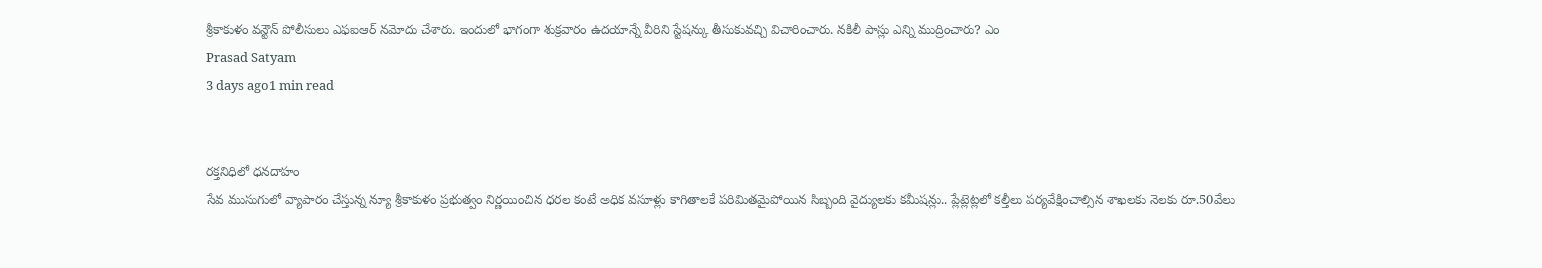శ్రీకాకుళం వన్టౌన్ పోలీసులు ఎఫఐఆర్ నమోదు చేశారు. ఇందులో భాగంగా శుక్రవారం ఉదయాన్నే వీరిని స్టేషన్కు తీసుకువచ్చి విచారించారు. నకిలీ పాస్లు ఎన్ని ముద్రించారు? ఎం
Prasad Satyam
3 days ago1 min read


రక్తనిధిలో ధనదాహం
సేవ ముసుగులో వ్యాపారం చేస్తున్న న్యూ శ్రీకాకుళం ప్రభుత్వం నిర్ణయించిన ధరల కంటే అధిక వసూళ్లు కాగితాలకే పరిమితమైపోయిన సిబ్బంది వైద్యులకు కమీషన్లు.. ప్లేట్లెట్లలో కల్తీలు పర్యవేక్షించాల్సిన శాఖలకు నెలకు రూ.50వేలు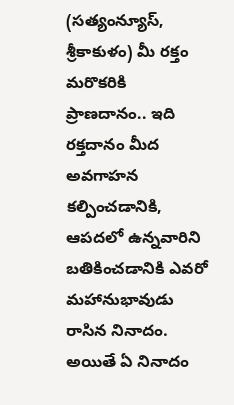(సత్యంన్యూస్, శ్రీకాకుళం) మీ రక్తం మరొకరికి ప్రాణదానం.. ఇది రక్తదానం మీద అవగాహన కల్పించడానికి, ఆపదలో ఉన్నవారిని బతికించడానికి ఎవరో మహానుభావుడు రాసిన నినాదం. అయితే ఏ నినాదం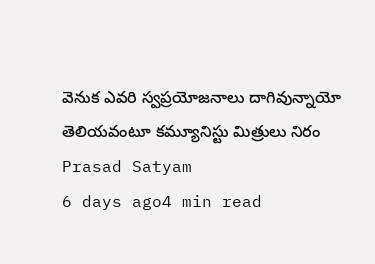వెనుక ఎవరి స్వప్రయోజనాలు దాగివున్నాయో తెలియవంటూ కమ్యూనిస్టు మిత్రులు నిరం
Prasad Satyam
6 days ago4 min read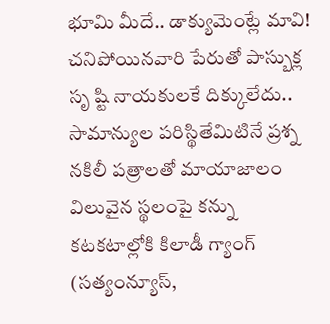భూమి మీదే.. డాక్యుమెంట్లే మావి!
చనిపోయినవారి పేరుతో పాస్బుక్ల సృ ష్టి నాయకులకే దిక్కులేదు.. సామాన్యుల పరిస్థితేమిటినే ప్రశ్న నకిలీ పత్రాలతో మాయాజాలం విలువైన స్థలంపై కన్ను కటకటాల్లోకి కిలాడీ గ్యాంగ్ (సత్యంన్యూస్,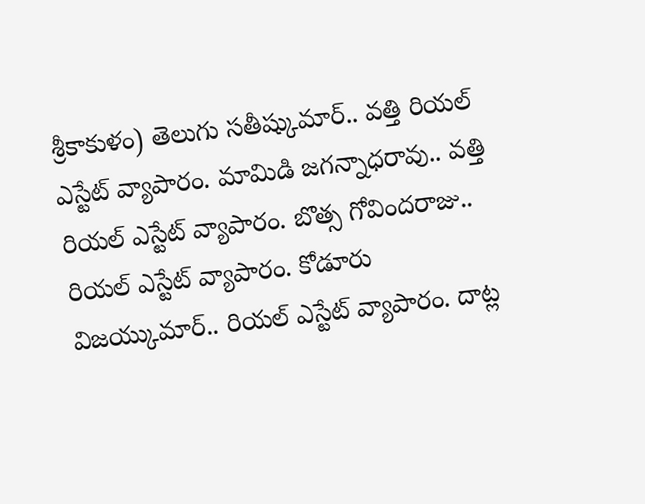శ్రీకాకుళం) తెలుగు సతీష్కుమార్.. వత్తి రియల్ ఎస్టేట్ వ్యాపారం. మామిడి జగన్నాధరావు.. వత్తి రియల్ ఎస్టేట్ వ్యాపారం. బొత్స గోవిందరాజు.. రియల్ ఎస్టేట్ వ్యాపారం. కోడూరు విజయ్కుమార్.. రియల్ ఎస్టేట్ వ్యాపారం. దాట్ల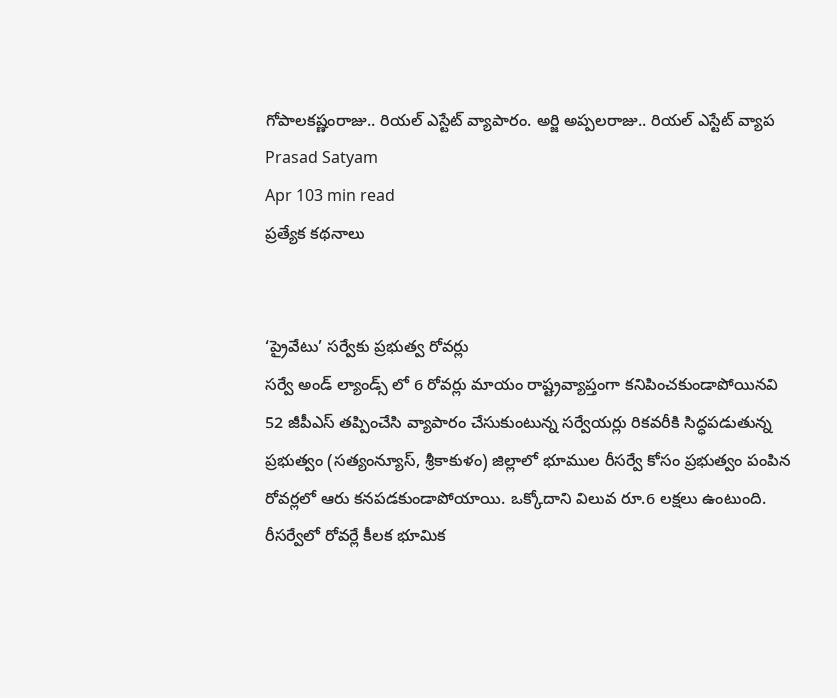గోపాలకష్ణంరాజు.. రియల్ ఎస్టేట్ వ్యాపారం. అర్జి అప్పలరాజు.. రియల్ ఎస్టేట్ వ్యాప
Prasad Satyam
Apr 103 min read
ప్రత్యేక కథనాలు


‘ప్రైవేటు’ సర్వేకు ప్రభుత్వ రోవర్లు
సర్వే అండ్ ల్యాండ్స్ లో 6 రోవర్లు మాయం రాష్ట్రవ్యాప్తంగా కనిపించకుండాపోయినవి 52 జీపీఎస్ తప్పించేసి వ్యాపారం చేసుకుంటున్న సర్వేయర్లు రికవరీకి సిద్ధపడుతున్న ప్రభుత్వం (సత్యంన్యూస్, శ్రీకాకుళం) జిల్లాలో భూముల రీసర్వే కోసం ప్రభుత్వం పంపిన రోవర్లలో ఆరు కనపడకుండాపోయాయి. ఒక్కోదాని విలువ రూ.6 లక్షలు ఉంటుంది. రీసర్వేలో రోవర్లే కీలక భూమిక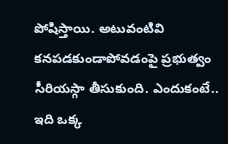పోషిస్తాయి. అటువంటివి కనపడకుండాపోవడంపై ప్రభుత్వం సీరియస్గా తీసుకుంది. ఎందుకంటే.. ఇది ఒక్క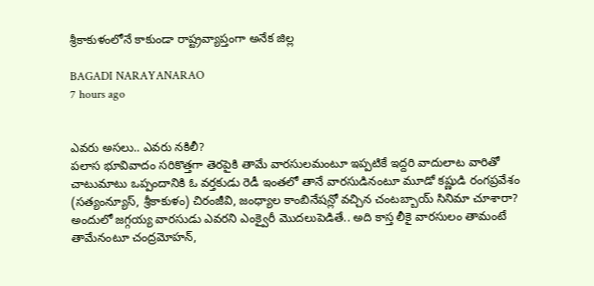శ్రీకాకుళంలోనే కాకుండా రాష్ట్రవ్యాప్తంగా అనేక జిల్ల

BAGADI NARAYANARAO
7 hours ago


ఎవరు అసలు.. ఎవరు నకిలీ?
పలాస భూవివాదం సరికొత్తగా తెరపైకి తామే వారసులమంటూ ఇప్పటికే ఇద్దరి వాదులాట వారితో చాటుమాటు ఒప్పందానికి ఓ వర్తకుడు రెడీ ఇంతలో తానే వారసుడినంటూ మూడో కష్ణుడి రంగప్రవేశం (సత్యంన్యూస్, శ్రీకాకుళం) చిరంజీవి, జంధ్యాల కాంబినేషన్లో వచ్చిన చంటబ్బాయ్ సినిమా చూశారా? అందులో జగ్గయ్య వారసుడు ఎవరని ఎంక్వైరీ మొదలుపెడితే.. అది కాస్త లీకై వారసులం తామంటే తామేనంటూ చంద్రమోహన్,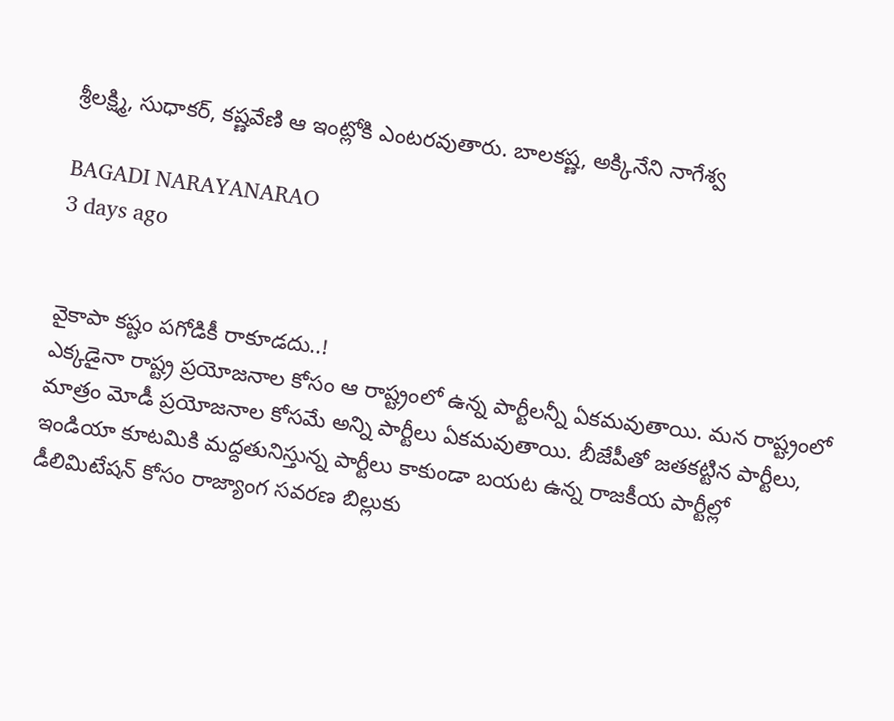శ్రీలక్ష్మి, సుధాకర్, కష్ణవేణి ఆ ఇంట్లోకి ఎంటరవుతారు. బాలకష్ణ, అక్కినేని నాగేశ్వ

BAGADI NARAYANARAO
3 days ago


వైకాపా కష్టం పగోడికీ రాకూడదు..!
ఎక్కడైనా రాష్ట్ర ప్రయోజనాల కోసం ఆ రాష్ట్రంలో ఉన్న పార్టీలన్నీ ఏకమవుతాయి. మన రాష్ట్రంలో మాత్రం మోడీ ప్రయోజనాల కోసమే అన్ని పార్టీలు ఏకమవుతాయి. బీజేపీతో జతకట్టిన పార్టీలు, ఇండియా కూటమికి మద్దతునిస్తున్న పార్టీలు కాకుండా బయట ఉన్న రాజకీయ పార్టీల్లో డీలిమిటేషన్ కోసం రాజ్యాంగ సవరణ బిల్లుకు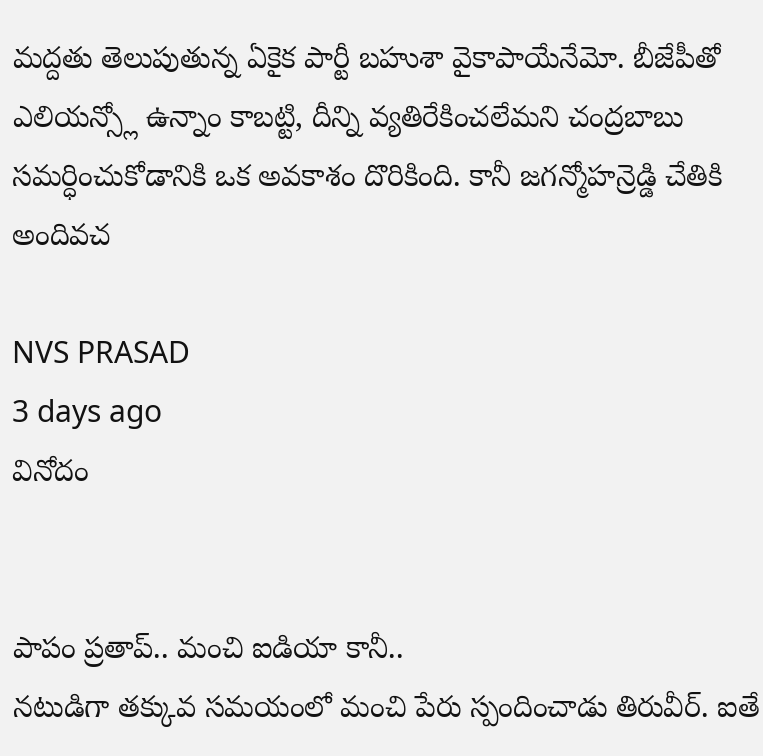మద్దతు తెలుపుతున్న ఏకైక పార్టీ బహుశా వైకాపాయేనేమో. బీజేపీతో ఎలియన్స్లో ఉన్నాం కాబట్టి, దీన్ని వ్యతిరేకించలేమని చంద్రబాబు సమర్ధించుకోడానికి ఒక అవకాశం దొరికింది. కానీ జగన్మోహన్రెడ్డి చేతికి అందివచ

NVS PRASAD
3 days ago
వినోదం


పాపం ప్రతాప్.. మంచి ఐడియా కానీ..
నటుడిగా తక్కువ సమయంలో మంచి పేరు స్పందించాడు తిరువీర్. ఐతే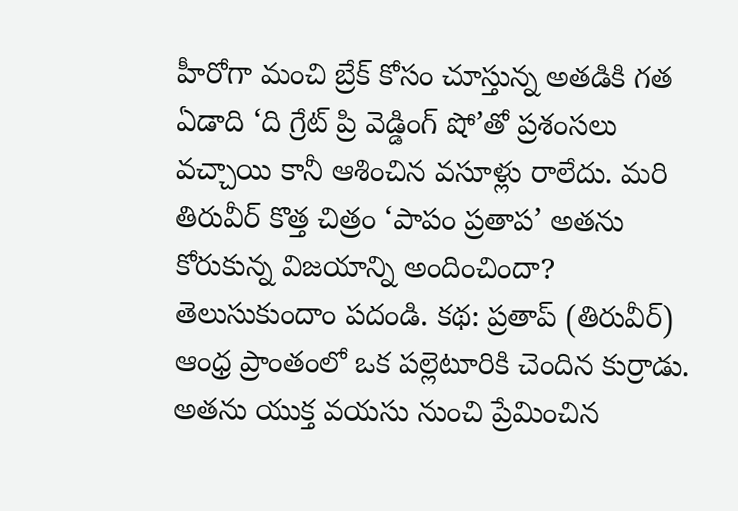హీరోగా మంచి బ్రేక్ కోసం చూస్తున్న అతడికి గత ఏడాది ‘ది గ్రేట్ ప్రి వెడ్డింగ్ షో’తో ప్రశంసలు వచ్చాయి కానీ ఆశించిన వసూళ్లు రాలేదు. మరి తిరువీర్ కొత్త చిత్రం ‘పాపం ప్రతాప’ అతను కోరుకున్న విజయాన్ని అందించిందా? తెలుసుకుందాం పదండి. కథ: ప్రతాప్ (తిరువీర్) ఆంధ్ర ప్రాంతంలో ఒక పల్లెటూరికి చెందిన కుర్రాడు. అతను యుక్త వయసు నుంచి ప్రేమించిన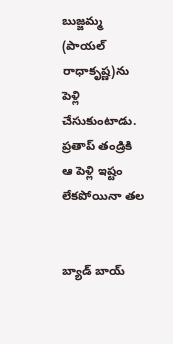బుజ్జమ్మ (పాయల్ రాధాకృష్ణ)ను పెళ్లి చేసుకుంటాడు. ప్రతాప్ తండ్రికి ఆ పెళ్లి ఇష్టం లేకపోయినా తల


బ్యాడ్ బాయ్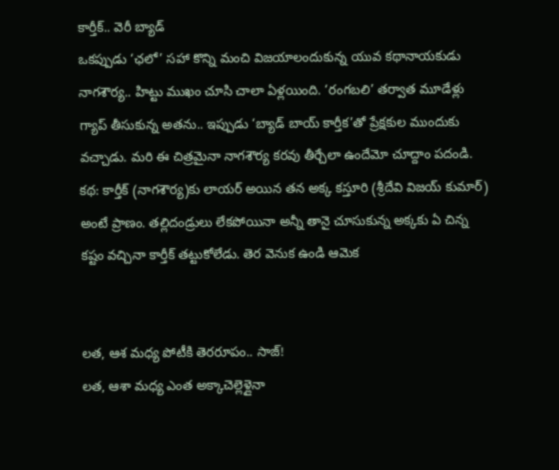కార్తీక్.. వెరీ బ్యాడ్
ఒకప్పుడు ‘ఛలో’ సహా కొన్ని మంచి విజయాలందుకున్న యువ కథానాయకుడు నాగశౌర్య.. హిట్టు ముఖం చూసి చాలా ఏళ్లయింది. ‘రంగబలి’ తర్వాత మూడేళ్లు గ్యాప్ తీసుకున్న అతను.. ఇప్పుడు ‘బ్యాడ్ బాయ్ కార్తీక’తో ప్రేక్షకుల ముందుకు వచ్చాడు. మరి ఈ చిత్రమైనా నాగశౌర్య కరవు తీర్చేలా ఉందేమో చూద్దాం పదండి. కథ: కార్తీక్ (నాగశౌర్య)కు లాయర్ అయిన తన అక్క కస్తూరి (శ్రీదేవి విజయ్ కుమార్) అంటే ప్రాణం. తల్లిదండ్రులు లేకపోయినా అన్నీ తానై చూసుకున్న అక్కకు ఏ చిన్న కష్టం వచ్చినా కార్తీక్ తట్టుకోలేడు. తెర వెనుక ఉండి ఆమెక


లత, ఆశ మధ్య పోటీకి తెరరూపం.. సాజ్!
లత, ఆశా మధ్య ఎంత అక్కాచెల్లెళ్లైనా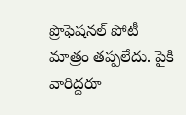ప్రొఫెషనల్ పోటీ మాత్రం తప్పలేదు. పైకి వారిద్దరూ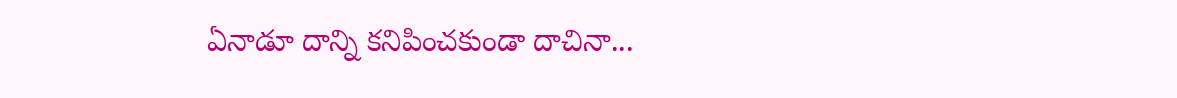ఏనాడూ దాన్ని కనిపించకుండా దాచినా...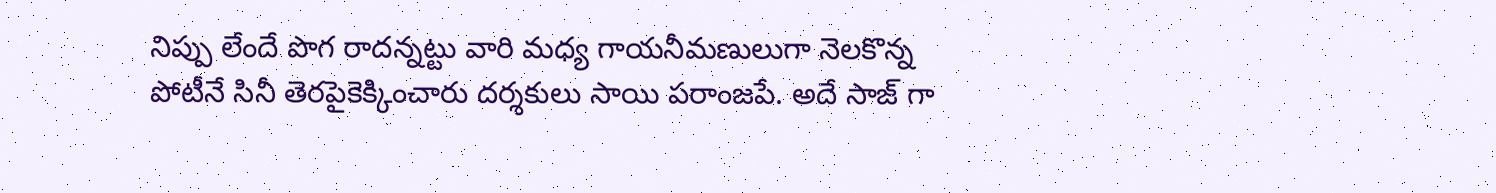నిప్పు లేందే పొగ రాదన్నట్టు వారి మధ్య గాయనీమణులుగా నెలకొన్న పోటీనే సినీ తెరపైకెక్కించారు దర్శకులు సాయి పరాంజపే. అదే సాజ్ గా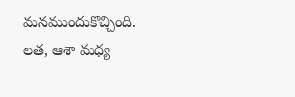మనముందుకొచ్చింది. లత, ఆశా మధ్య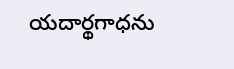యదార్థగాధను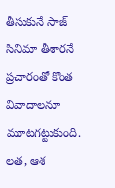తీసుకునే సాజ్ సినిమా తీశారనే ప్రచారంతో కొంత వివాదాలనూ మూటగట్టుకుంది. లత, ఆశ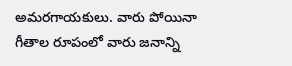అమరగాయకులు. వారు పోయినా గీతాల రూపంలో వారు జనాన్ని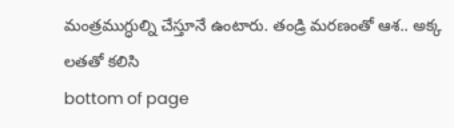మంత్రముగ్ధుల్ని చేస్తూనే ఉంటారు. తండ్రి మరణంతో ఆశ.. అక్క లతతో కలిసి
bottom of page